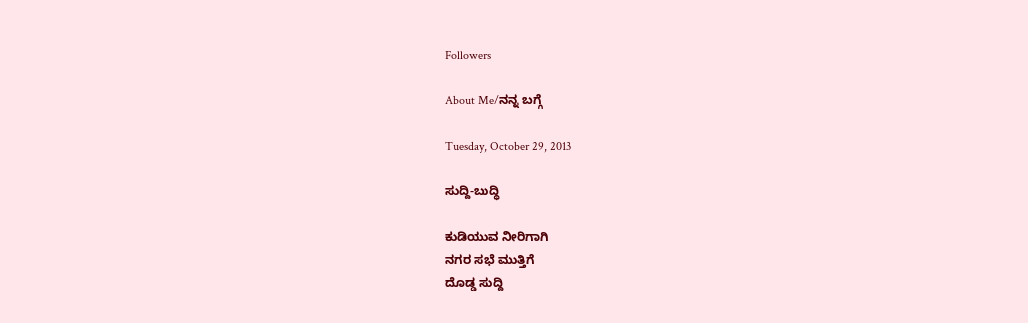Followers

About Me/ನನ್ನ ಬಗ್ಗೆ

Tuesday, October 29, 2013

ಸುದ್ದಿ-ಬುದ್ಧಿ

ಕುಡಿಯುವ ನೀರಿಗಾಗಿ
ನಗರ ಸಭೆ ಮುತ್ತಿಗೆ
ದೊಡ್ಡ ಸುದ್ದಿ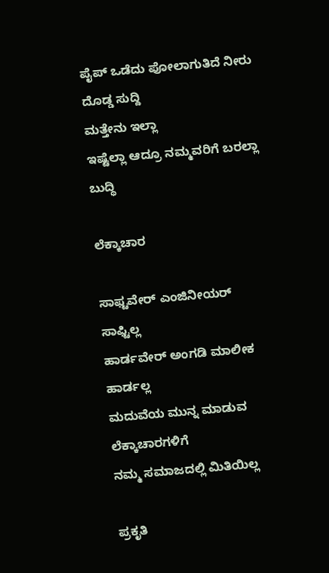ಪೈಪ್ ಒಡೆದು ಪೋಲಾಗುತಿದೆ ನೀರು
ದೊಡ್ಡ ಸುದ್ದಿ
ಮತ್ತೇನು ಇಲ್ಲಾ
ಇಷ್ಟೆಲ್ಲಾ ಆದ್ರೂ ನಮ್ಮವರಿಗೆ ಬರಲ್ಲಾ
ಬುದ್ಧಿ

ಲೆಕ್ಕಾಚಾರ

ಸಾಫ್ಟವೇರ್ ಎಂಜಿನೀಯರ್
ಸಾಫ್ಟಿಲ್ಲ
ಹಾರ್ಡವೇರ್ ಅಂಗಡಿ ಮಾಲೀಕ
ಹಾರ್ಡಲ್ಲ
ಮದುವೆಯ ಮುನ್ನ ಮಾಡುವ
ಲೆಕ್ಕಾಚಾರಗಳಿಗೆ
ನಮ್ಮ ಸಮಾಜದಲ್ಲಿ ಮಿತಿಯಿಲ್ಲ

ಪ್ರಕೃತಿ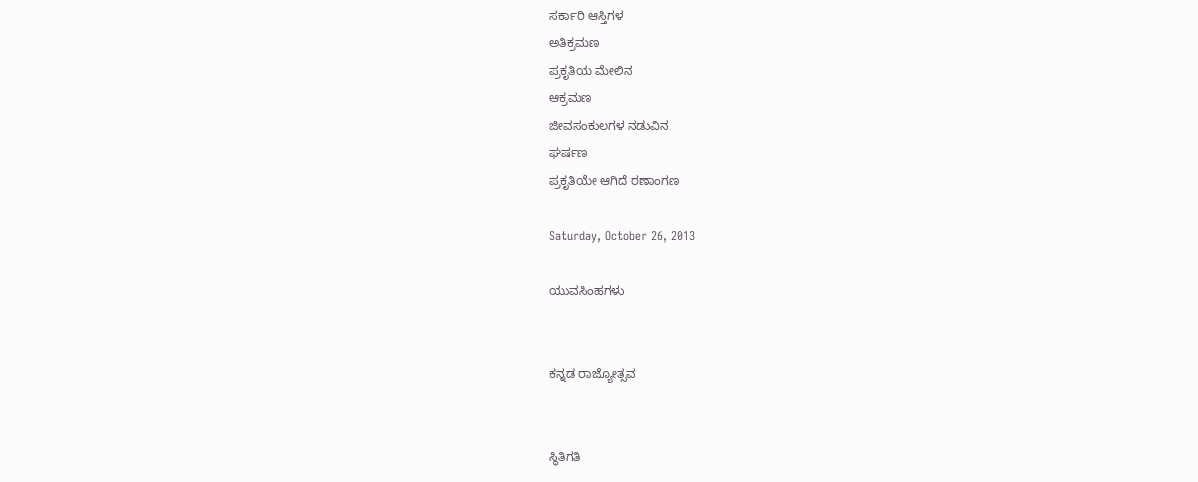ಸರ್ಕಾರಿ ಆಸ್ತಿಗಳ
ಅತಿಕ್ರಮಣ
ಪ್ರಕೃತಿಯ ಮೇಲಿನ
ಆಕ್ರಮಣ
ಜೀವಸಂಕುಲಗಳ ನಡುವಿನ
ಘರ್ಷಣ
ಪ್ರಕೃತಿಯೇ ಆಗಿದೆ ರಣಾಂಗಣ

Saturday, October 26, 2013

ಯುವಸಿಂಹಗಳು


ಕನ್ನಡ ರಾಜ್ಯೋತ್ಸವ


ಸ್ಥಿತಿಗತಿ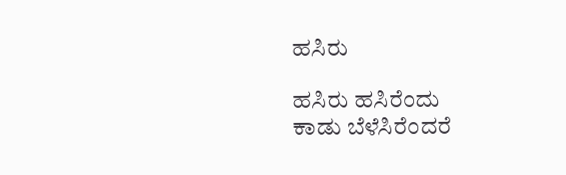ಹಸಿರು

ಹಸಿರು ಹಸಿರೆಂದು
ಕಾಡು ಬೆಳೆಸಿರೆಂದರೆ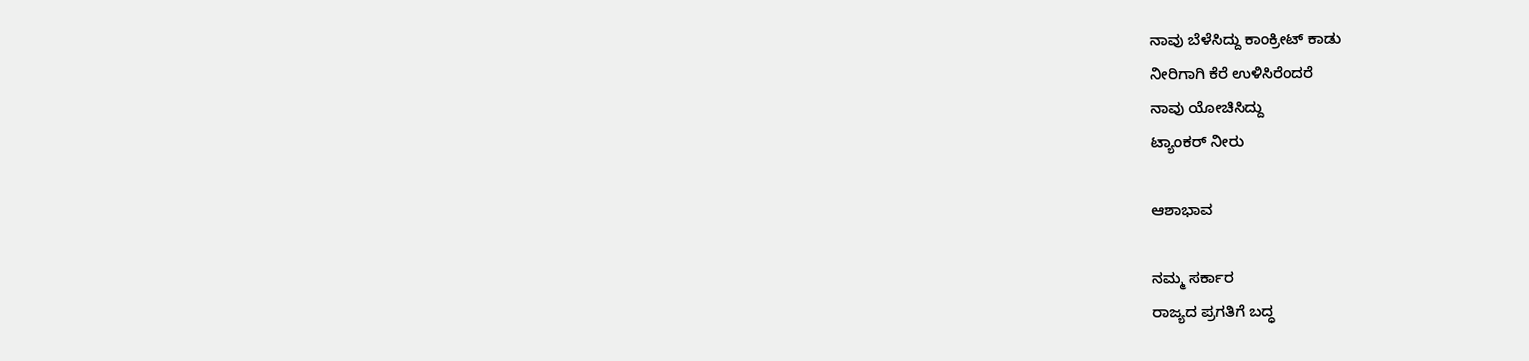ನಾವು ಬೆಳೆಸಿದ್ದು ಕಾಂಕ್ರೀಟ್ ಕಾಡು
ನೀರಿಗಾಗಿ ಕೆರೆ ಉಳಿಸಿರೆಂದರೆ
ನಾವು ಯೋಚಿಸಿದ್ದು
ಟ್ಯಾಂಕರ್ ನೀರು

ಆಶಾಭಾವ

ನಮ್ಮ ಸರ್ಕಾರ
ರಾಜ್ಯದ ಪ್ರಗತಿಗೆ ಬದ್ಧ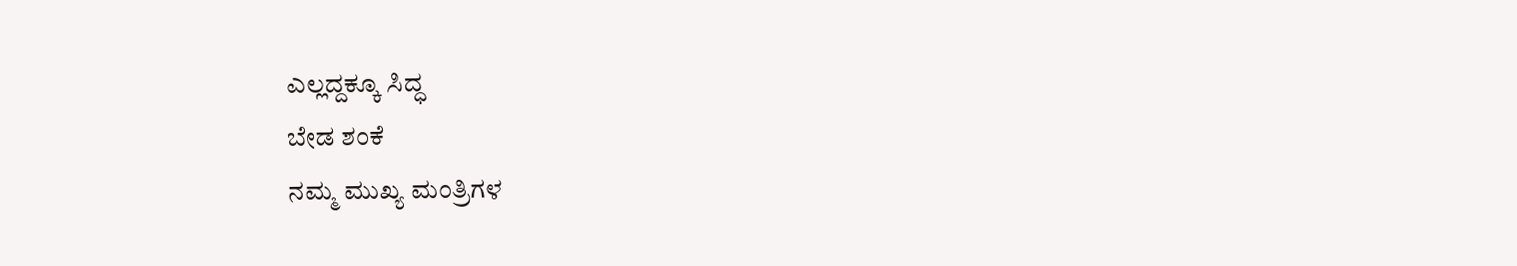ಎಲ್ಲದ್ದಕ್ಕೂ ಸಿದ್ಧ
ಬೇಡ ಶಂಕೆ
ನಮ್ಮ ಮುಖ್ಯ ಮಂತ್ರಿಗಳ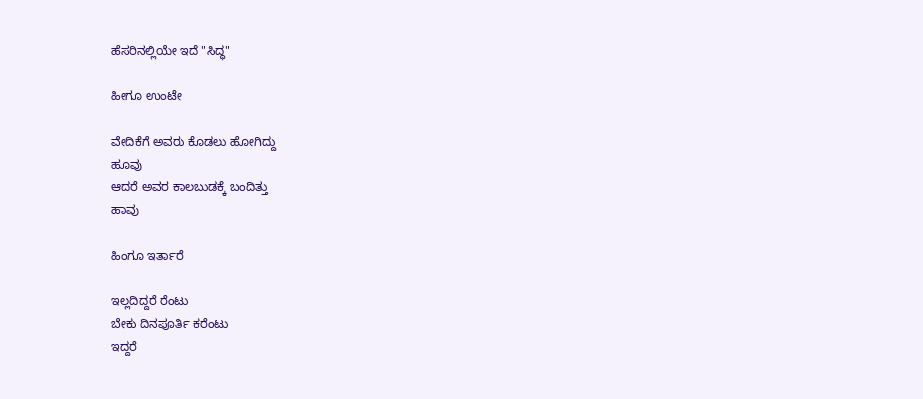ಹೆಸರಿನಲ್ಲಿಯೇ ಇದೆ "ಸಿದ್ಧ"

ಹೀಗೂ ಉಂಟೇ

ವೇದಿಕೆಗೆ ಅವರು ಕೊಡಲು ಹೋಗಿದ್ದು
ಹೂವು
ಆದರೆ ಅವರ ಕಾಲಬುಡಕ್ಕೆ ಬಂದಿತ್ತು
ಹಾವು

ಹಿಂಗೂ ಇರ್ತಾರೆ

ಇಲ್ಲದಿದ್ದರೆ ರೆಂಟು
ಬೇಕು ದಿನಪೂರ್ತಿ ಕರೆಂಟು
ಇದ್ದರೆ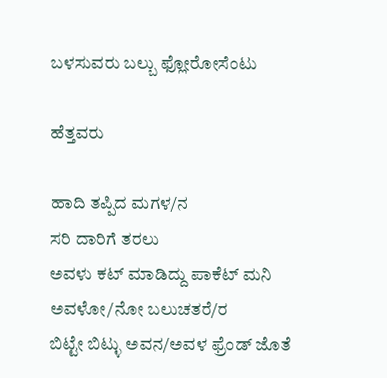ಬಳಸುವರು ಬಲ್ಬು ಫ್ಲೋರೋಸೆಂಟು

ಹೆತ್ತವರು

ಹಾದಿ ತಪ್ಪಿದ ಮಗಳ/ನ
ಸರಿ ದಾರಿಗೆ ತರಲು
ಅವಳು ಕಟ್ ಮಾಡಿದ್ದು ಪಾಕೆಟ್ ಮನಿ
ಅವಳೋ/ನೋ ಬಲುಚತರೆ/ರ
ಬಿಟ್ಟೇ ಬಿಟ್ಳು ಅವನ/ಅವಳ ಫ್ರೆಂಡ್ ಜೊತೆ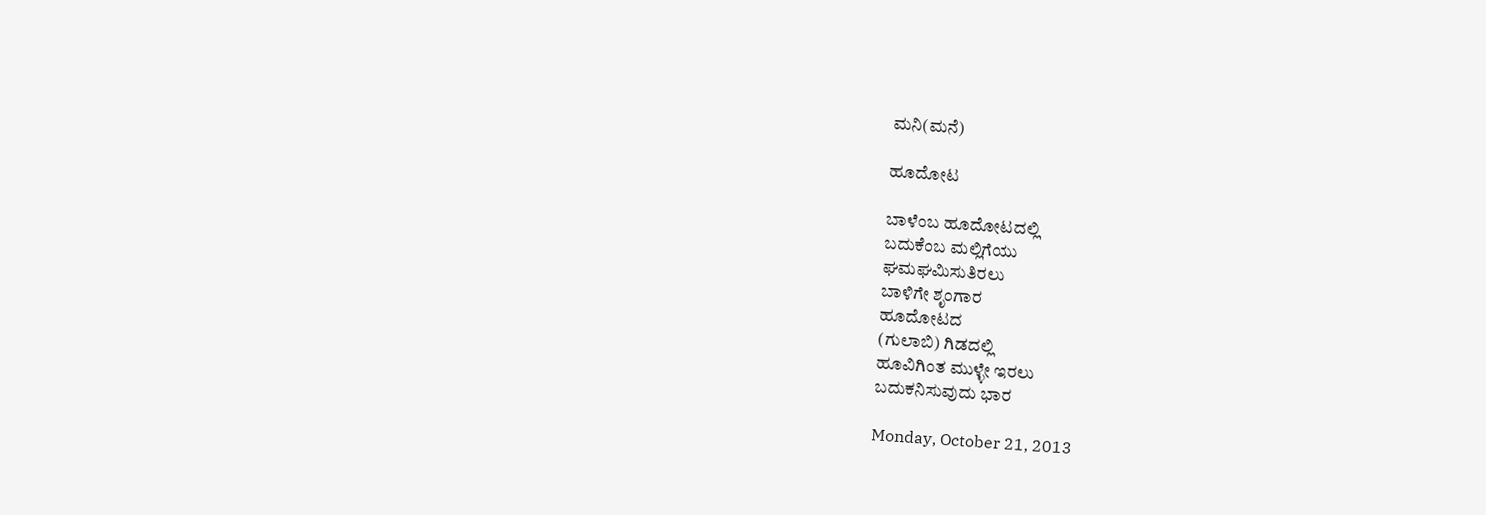ಮನಿ(ಮನೆ)

ಹೂದೋಟ

ಬಾಳೆಂಬ ಹೂದೋಟದಲ್ಲಿ
ಬದುಕೆಂಬ ಮಲ್ಲಿಗೆಯು
ಘಮಘಮಿಸುತಿರಲು
ಬಾಳಿಗೇ ಶೃಂಗಾರ
ಹೂದೋಟದ
(ಗುಲಾಬಿ) ಗಿಡದಲ್ಲಿ
ಹೂವಿಗಿಂತ ಮುಳ್ಳೇ ಇರಲು
ಬದುಕನಿಸುವುದು ಭಾರ

Monday, October 21, 2013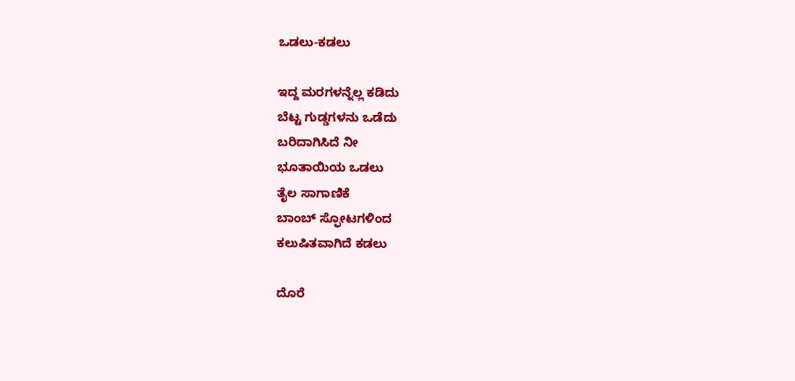ಒಡಲು-ಕಡಲು

ಇದ್ದ ಮರಗಳನ್ನೆಲ್ಲ ಕಡಿದು
ಬೆಟ್ಟ ಗುಡ್ಡಗಳನು ಒಡೆದು
ಬರಿದಾಗಿಸಿದೆ ನೀ
ಭೂತಾಯಿಯ ಒಡಲು
ತೈಲ ಸಾಗಾಣಿಕೆ
ಬಾಂಬ್ ಸ್ಫೋಟಗಳಿಂದ
ಕಲುಷಿತವಾಗಿದೆ ಕಡಲು

ದೊರೆ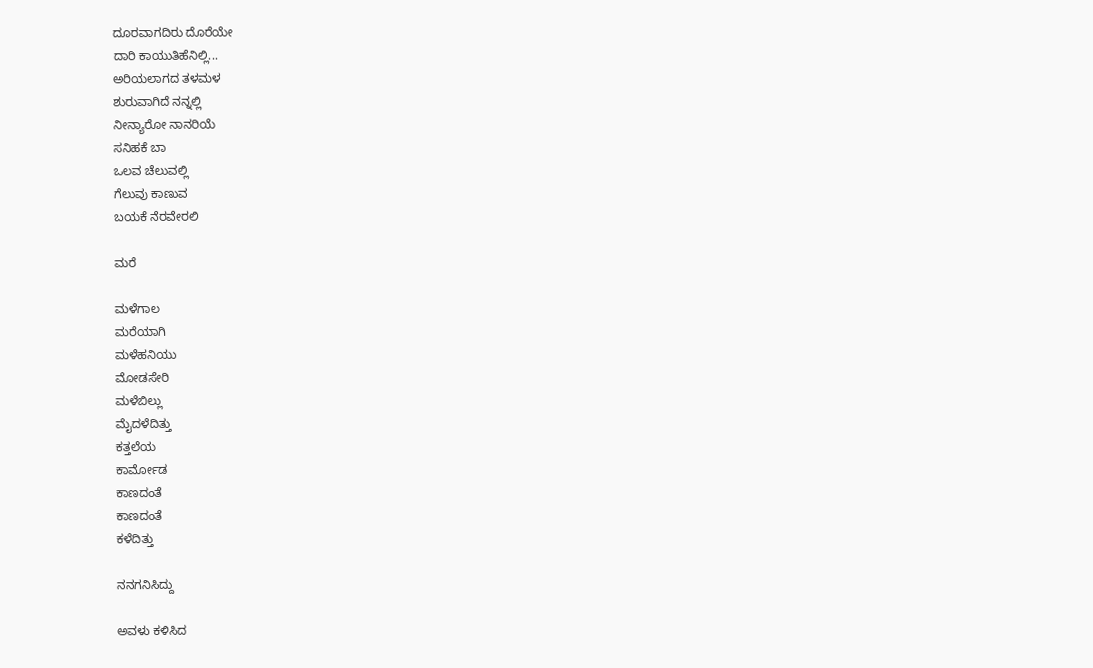ದೂರವಾಗದಿರು ದೊರೆಯೇ
ದಾರಿ ಕಾಯುತಿಹೆನಿಲ್ಲಿ...
ಅರಿಯಲಾಗದ ತಳಮಳ
ಶುರುವಾಗಿದೆ ನನ್ನಲ್ಲಿ
ನೀನ್ಯಾರೋ ನಾನರಿಯೆ
ಸನಿಹಕೆ ಬಾ
ಒಲವ ಚೆಲುವಲ್ಲಿ
ಗೆಲುವು ಕಾಣುವ
ಬಯಕೆ ನೆರವೇರಲಿ

ಮರೆ

ಮಳೆಗಾಲ
ಮರೆಯಾಗಿ
ಮಳೆಹನಿಯು
ಮೋಡಸೇರಿ
ಮಳೆಬಿಲ್ಲು
ಮೈದಳೆದಿತ್ತು
ಕತ್ತಲೆಯ
ಕಾರ್ಮೋಡ
ಕಾಣದಂತೆ
ಕಾಣದಂತೆ
ಕಳೆದಿತ್ತು

ನನಗನಿಸಿದ್ದು

ಅವಳು ಕಳಿಸಿದ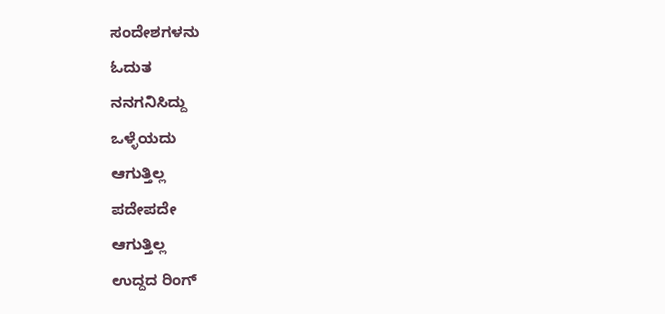ಸಂದೇಶಗಳನು
ಓದುತ
ನನಗನಿಸಿದ್ದು
ಒಳ್ಳೆಯದು
ಆಗುತ್ತಿಲ್ಲ
ಪದೇಪದೇ
ಆಗುತ್ತಿಲ್ಲ
ಉದ್ದದ ರಿಂಗ್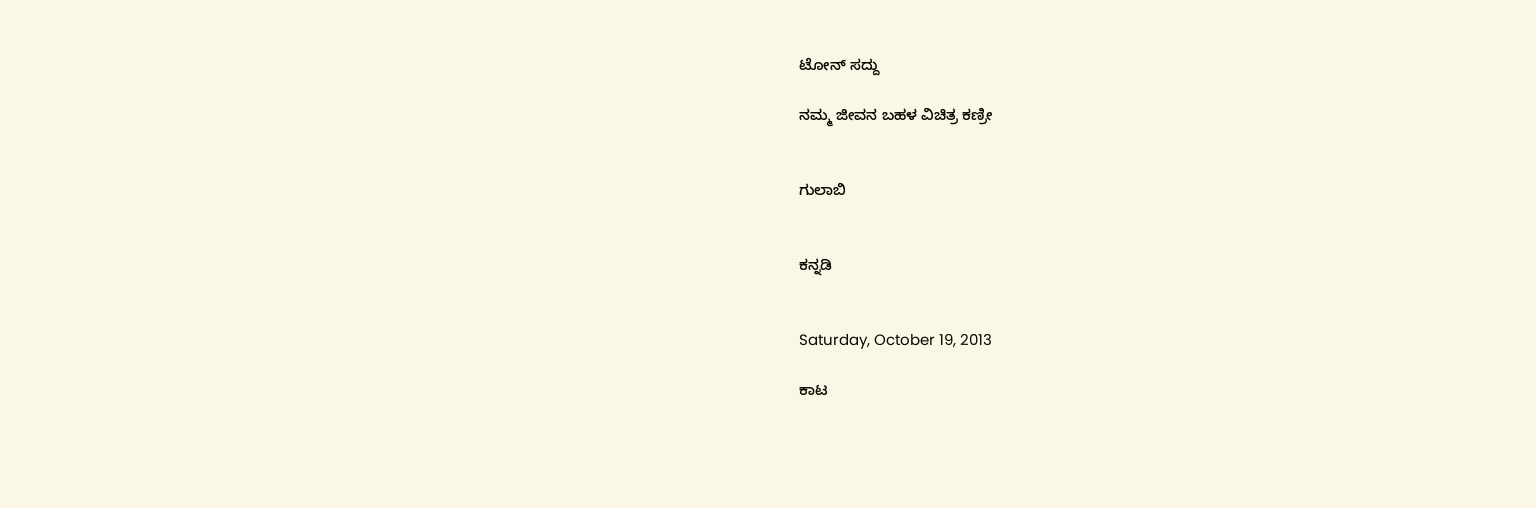ಟೋನ್ ಸದ್ದು

ನಮ್ಮ ಜೀವನ ಬಹಳ ವಿಚಿತ್ರ ಕಣ್ರೀ


ಗುಲಾಬಿ


ಕನ್ನಡಿ


Saturday, October 19, 2013

ಕಾಟ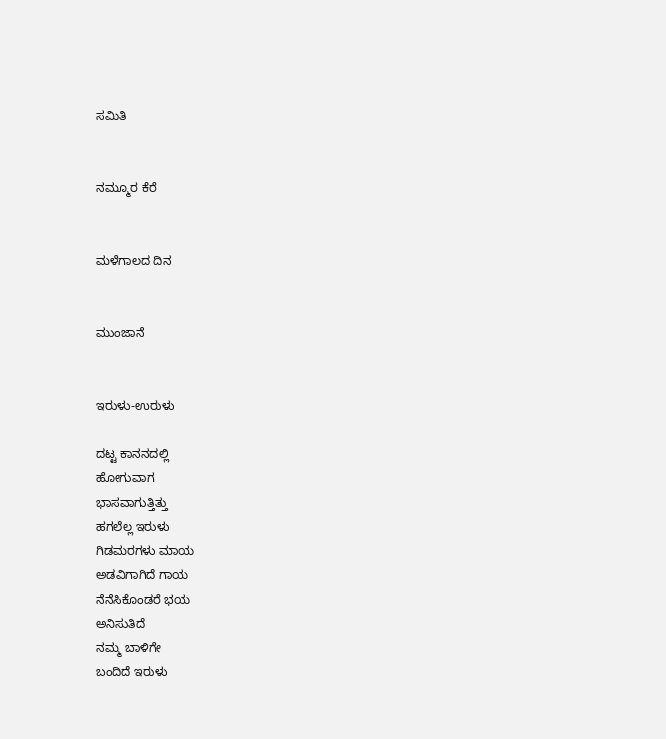ಸಮಿತಿ


ನಮ್ಮೂರ ಕೆರೆ


ಮಳೆಗಾಲದ ದಿನ


ಮುಂಜಾನೆ


ಇರುಳು-ಉರುಳು

ದಟ್ಟ ಕಾನನದಲ್ಲಿ
ಹೋಗುವಾಗ
ಭಾಸವಾಗುತ್ತಿತ್ತು
ಹಗಲೆಲ್ಲ ಇರುಳು
ಗಿಡಮರಗಳು ಮಾಯ
ಅಡವಿಗಾಗಿದೆ ಗಾಯ
ನೆನೆಸಿಕೊಂಡರೆ ಭಯ
ಅನಿಸುತಿದೆ
ನಮ್ಮ ಬಾಳಿಗೇ
ಬಂದಿದೆ ಇರುಳು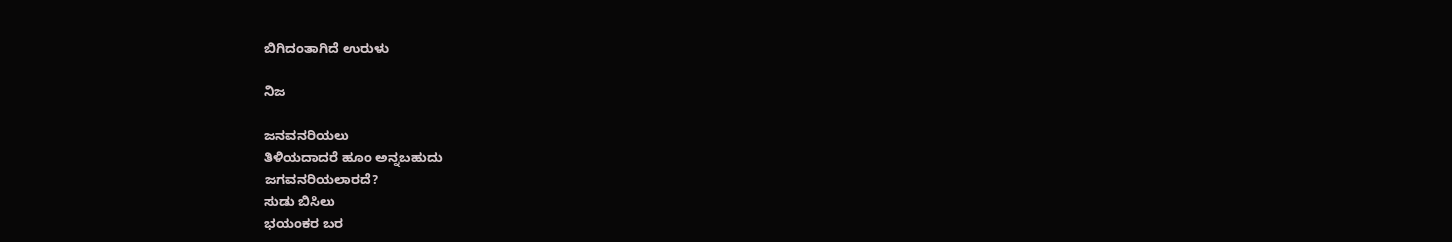ಬಿಗಿದಂತಾಗಿದೆ ಉರುಳು

ನಿಜ

ಜನವನರಿಯಲು
ತಿಳಿಯದಾದರೆ ಹೂಂ ಅನ್ನಬಹುದು
ಜಗವನರಿಯಲಾರದೆ?
ಸುಡು ಬಿಸಿಲು
ಭಯಂಕರ ಬರ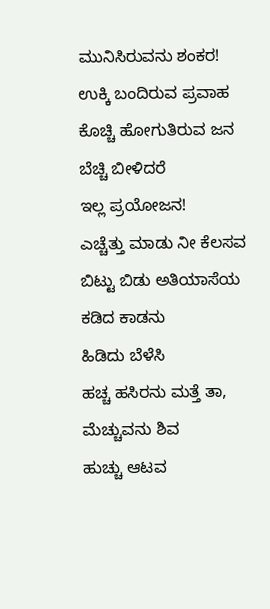ಮುನಿಸಿರುವನು ಶಂಕರ!
ಉಕ್ಕಿ ಬಂದಿರುವ ಪ್ರವಾಹ
ಕೊಚ್ಚಿ ಹೋಗುತಿರುವ ಜನ
ಬೆಚ್ಚಿ ಬೀಳಿದರೆ
ಇಲ್ಲ ಪ್ರಯೋಜನ!
ಎಚ್ಚೆತ್ತು ಮಾಡು ನೀ ಕೆಲಸವ
ಬಿಟ್ಟು ಬಿಡು ಅತಿಯಾಸೆಯ
ಕಡಿದ ಕಾಡನು
ಹಿಡಿದು ಬೆಳೆಸಿ
ಹಚ್ಚ ಹಸಿರನು ಮತ್ತೆ ತಾ,
ಮೆಚ್ಚುವನು ಶಿವ
ಹುಚ್ಚು ಆಟವ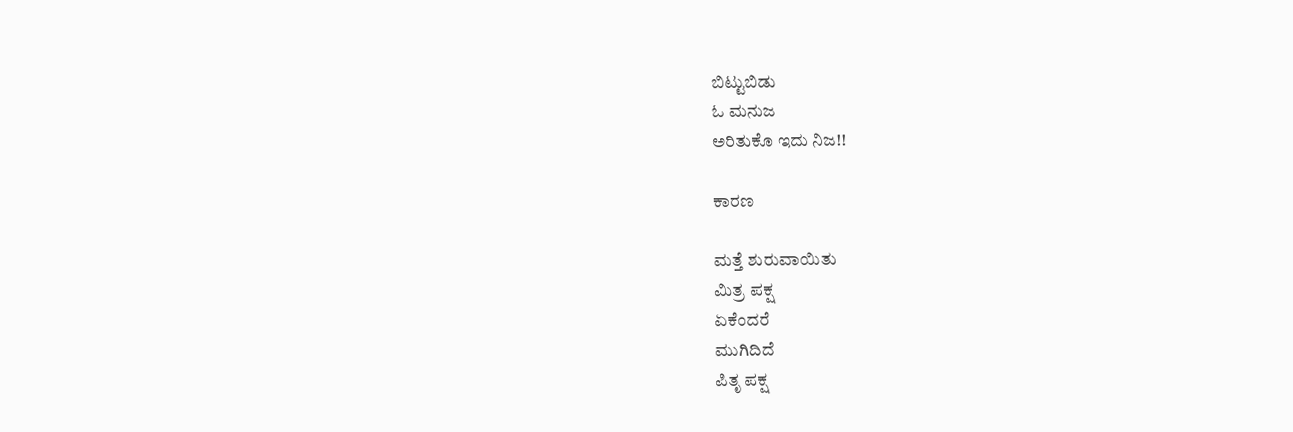ಬಿಟ್ಟುಬಿಡು
ಓ ಮನುಜ
ಅರಿತುಕೊ ಇದು ನಿಜ!!

ಕಾರಣ

ಮತ್ತೆ ಶುರುವಾಯಿತು
ಮಿತ್ರ ಪಕ್ಷ
ಏಕೆಂದರೆ
ಮುಗಿದಿದೆ
ಪಿತೃ ಪಕ್ಷ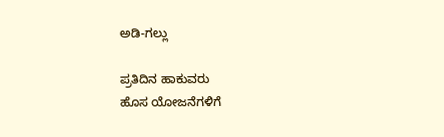ಅಡಿ-ಗಲ್ಲು

ಪ್ರತಿದಿನ ಹಾಕುವರು
ಹೊಸ ಯೋಜನೆಗಳಿಗೆ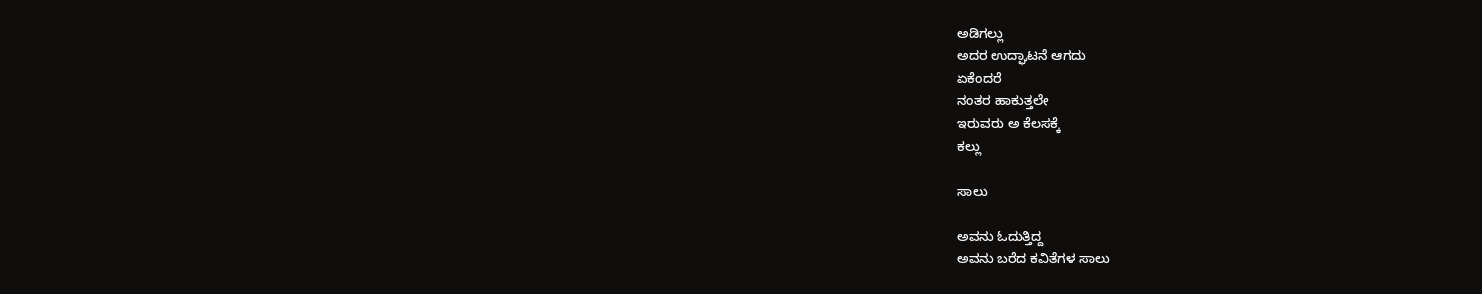ಅಡಿಗಲ್ಲು
ಅದರ ಉದ್ಘಾಟನೆ ಆಗದು
ಏಕೆಂದರೆ
ನಂತರ ಹಾಕುತ್ತಲೇ
ಇರುವರು ಅ ಕೆಲಸಕ್ಕೆ
ಕಲ್ಲು

ಸಾಲು

ಅವನು ಓದುತ್ತಿದ್ದ
ಅವನು ಬರೆದ ಕವಿತೆಗಳ ಸಾಲು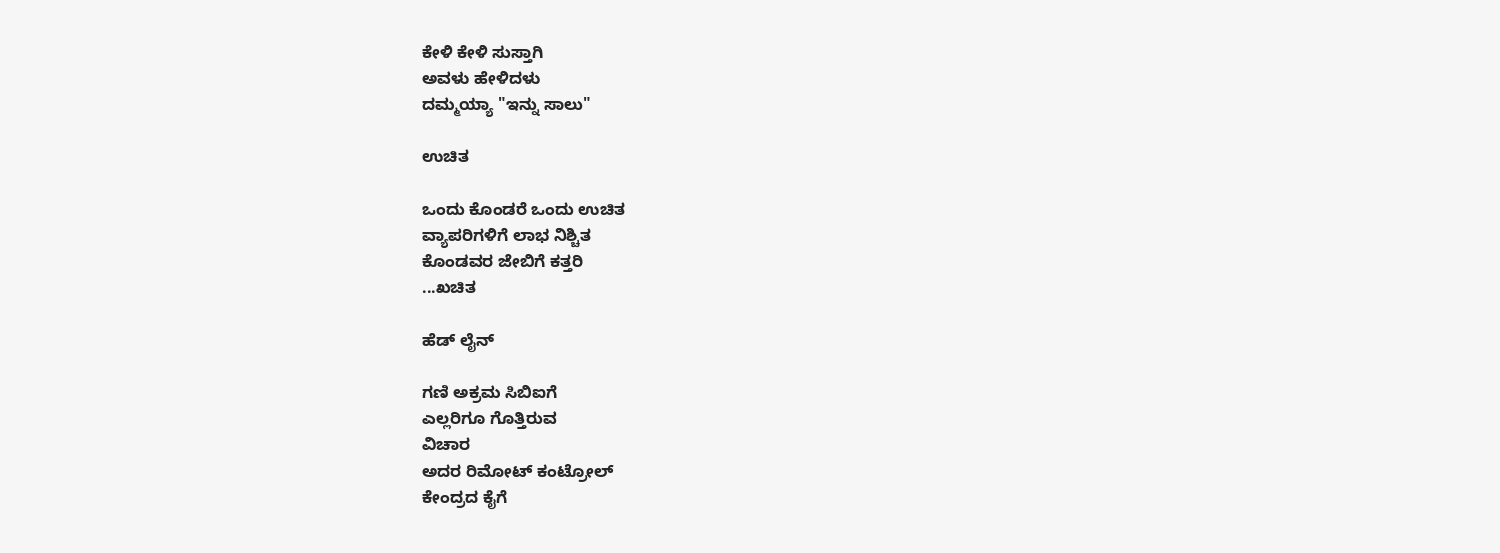ಕೇಳಿ ಕೇಳಿ ಸುಸ್ತಾಗಿ
ಅವಳು ಹೇಳಿದಳು
ದಮ್ಮಯ್ಯಾ "ಇನ್ನು ಸಾಲು"

ಉಚಿತ

ಒಂದು ಕೊಂಡರೆ ಒಂದು ಉಚಿತ
ವ್ಯಾಪರಿಗಳಿಗೆ ಲಾಭ ನಿಶ್ಚಿತ
ಕೊಂಡವರ ಜೇಬಿಗೆ ಕತ್ತರಿ
...ಖಚಿತ

ಹೆಡ್ ಲೈನ್

ಗಣಿ ಅಕ್ರಮ ಸಿಬಿಐಗೆ
ಎಲ್ಲರಿಗೂ ಗೊತ್ತಿರುವ
ವಿಚಾರ
ಅದರ ರಿಮೋಟ್ ಕಂಟ್ರೋಲ್
ಕೇಂದ್ರದ ಕೈಗೆ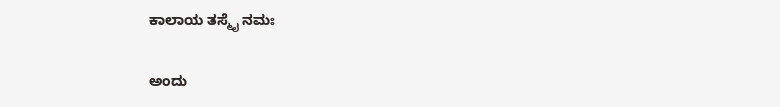ಕಾಲಾಯ ತಸ್ಮೈ ನಮಃ

ಅಂದು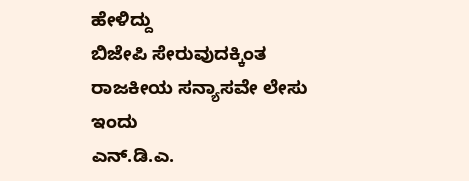ಹೇಳಿದ್ದು
ಬಿಜೇಪಿ ಸೇರುವುದಕ್ಕಿಂತ
ರಾಜಕೀಯ ಸನ್ಯಾಸವೇ ಲೇಸು
ಇಂದು
ಎನ್.ಡಿ.ಎ.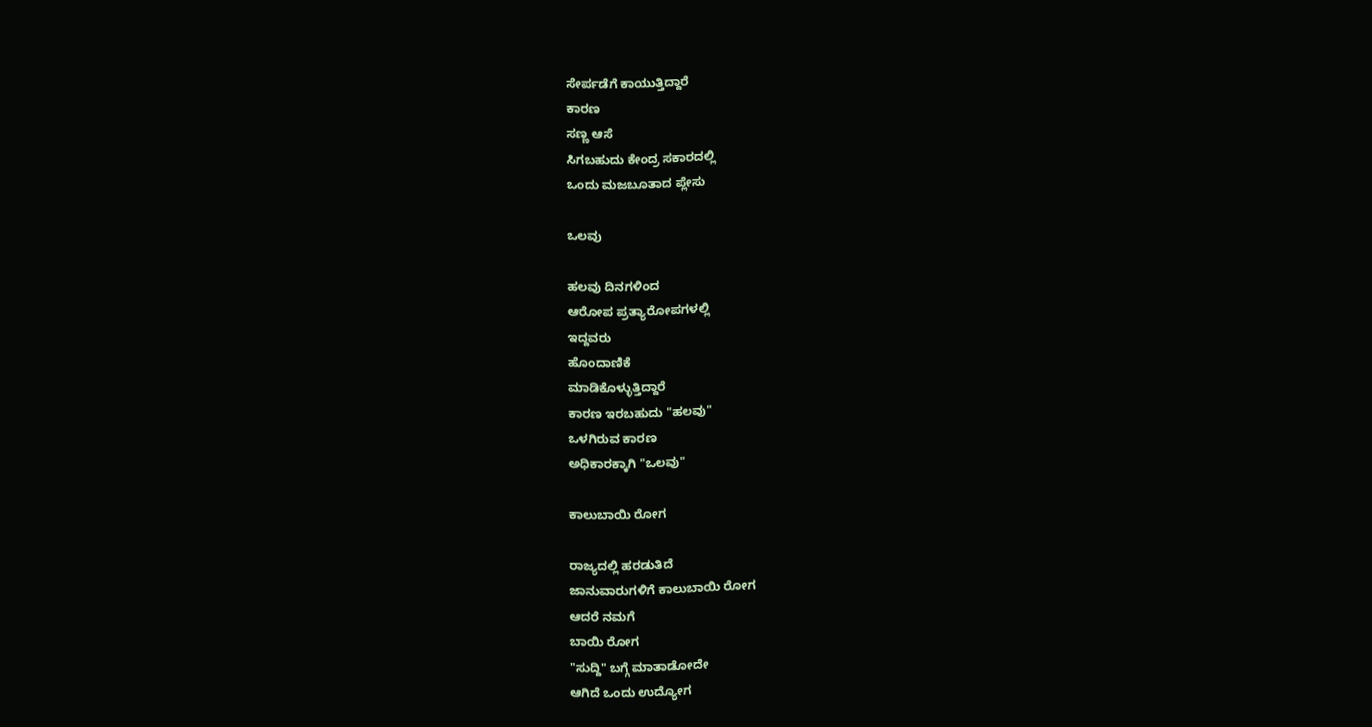ಸೇರ್ಪಡೆಗೆ ಕಾಯುತ್ತಿದ್ದಾರೆ
ಕಾರಣ
ಸಣ್ಣ ಆಸೆ
ಸಿಗಬಹುದು ಕೇಂದ್ರ ಸಕಾರದಲ್ಲಿ
ಒಂದು ಮಜಬೂತಾದ ಪ್ಲೇಸು

ಒಲವು

ಹಲವು ದಿನಗಳಿಂದ
ಆರೋಪ ಪ್ರತ್ಯಾರೋಪಗಳಲ್ಲಿ
ಇದ್ದವರು
ಹೊಂದಾಣಿಕೆ
ಮಾಡಿಕೊಳ್ಳುತ್ತಿದ್ದಾರೆ
ಕಾರಣ ಇರಬಹುದು "ಹಲವು"
ಒಳಗಿರುವ ಕಾರಣ
ಅಧಿಕಾರಕ್ಕಾಗಿ "ಒಲವು"

ಕಾಲುಬಾಯಿ ರೋಗ

ರಾಜ್ಯದಲ್ಲಿ ಹರಡುತಿದೆ
ಜಾನುವಾರುಗಳಿಗೆ ಕಾಲುಬಾಯಿ ರೋಗ
ಆದರೆ ನಮಗೆ
ಬಾಯಿ ರೋಗ
"ಸುದ್ದಿ" ಬಗ್ಗೆ ಮಾತಾಡೋದೇ
ಆಗಿದೆ ಒಂದು ಉದ್ಯೋಗ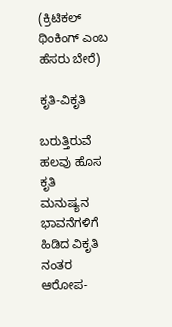(ಕ್ರಿಟಿಕಲ್ ಥಿಂಕಿಂಗ್ ಎಂಬ ಹೆಸರು ಬೇರೆ)

ಕೃತಿ-ವಿಕೃತಿ

ಬರುತ್ತಿರುವೆ ಹಲವು ಹೊಸ ಕೃತಿ
ಮನುಷ್ಯನ ಭಾವನೆಗಳಿಗೆ ಹಿಡಿದ ವಿಕೃತಿ
ನಂತರ ಆರೋಪ-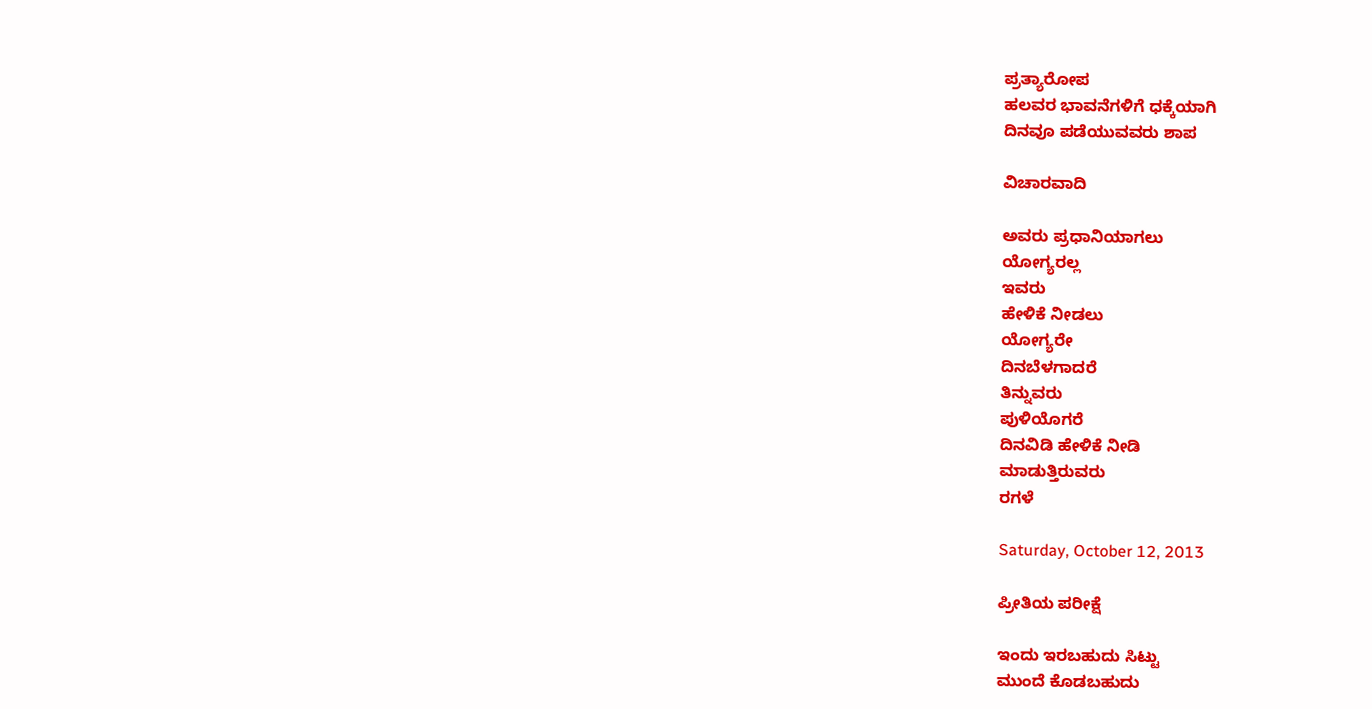ಪ್ರತ್ಯಾರೋಪ
ಹಲವರ ಭಾವನೆಗಳಿಗೆ ಧಕ್ಕೆಯಾಗಿ
ದಿನವೂ ಪಡೆಯುವವರು ಶಾಪ

ವಿಚಾರವಾದಿ

ಅವರು ಪ್ರಧಾನಿಯಾಗಲು
ಯೋಗ್ಯರಲ್ಲ
ಇವರು
ಹೇಳಿಕೆ ನೀಡಲು
ಯೋಗ್ಯರೇ
ದಿನಬೆಳಗಾದರೆ
ತಿನ್ನುವರು
ಪುಳಿಯೊಗರೆ
ದಿನವಿಡಿ ಹೇಳಿಕೆ ನೀಡಿ
ಮಾಡುತ್ತಿರುವರು
ರಗಳೆ

Saturday, October 12, 2013

ಪ್ರೀತಿಯ ಪರೀಕ್ಷೆ

ಇಂದು ಇರಬಹುದು ಸಿಟ್ಟು
ಮುಂದೆ ಕೊಡಬಹುದು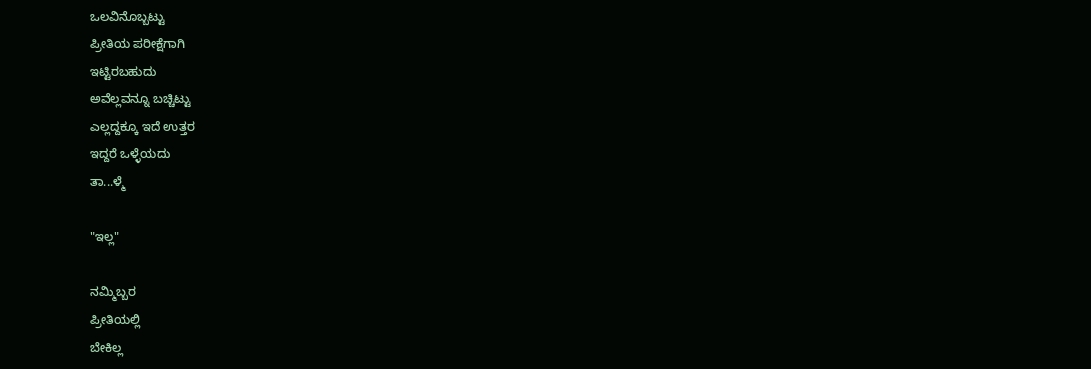ಒಲವಿನೊಬ್ಬಟ್ಟು
ಪ್ರೀತಿಯ ಪರೀಕ್ಷೆಗಾಗಿ
ಇಟ್ಟಿರಬಹುದು
ಅವೆಲ್ಲವನ್ನೂ ಬಚ್ಚಿಟ್ಟು
ಎಲ್ಲದ್ದಕ್ಕೂ ಇದೆ ಉತ್ತರ
ಇದ್ದರೆ ಒಳ್ಳೆಯದು
ತಾ...ಳ್ಮೆ

"ಇಲ್ಲ"

ನಮ್ಮಿಬ್ಬರ
ಪ್ರೀತಿಯಲ್ಲಿ
ಬೇಕಿಲ್ಲ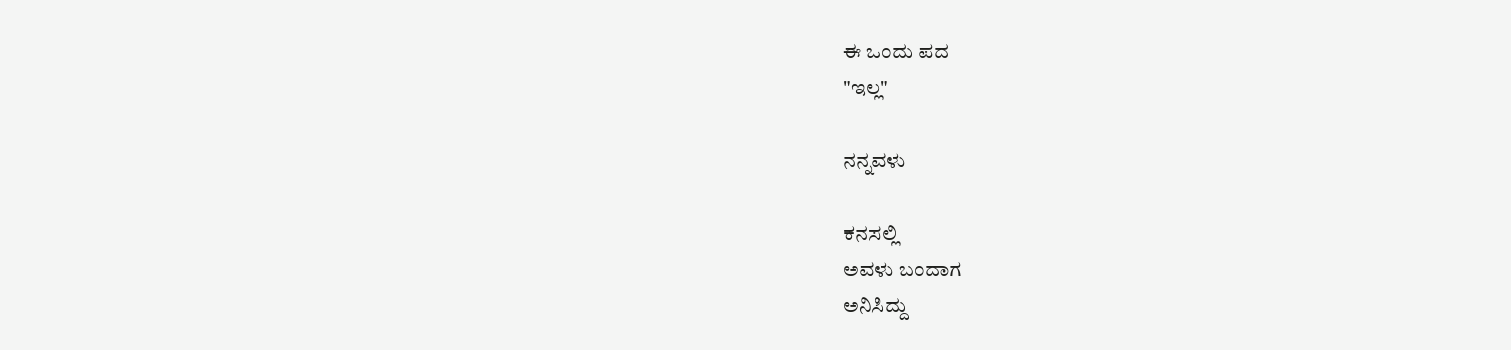ಈ ಒಂದು ಪದ
"ಇಲ್ಲ"

ನನ್ನವಳು

ಕನಸಲ್ಲಿ
ಅವಳು ಬಂದಾಗ
ಅನಿಸಿದ್ದು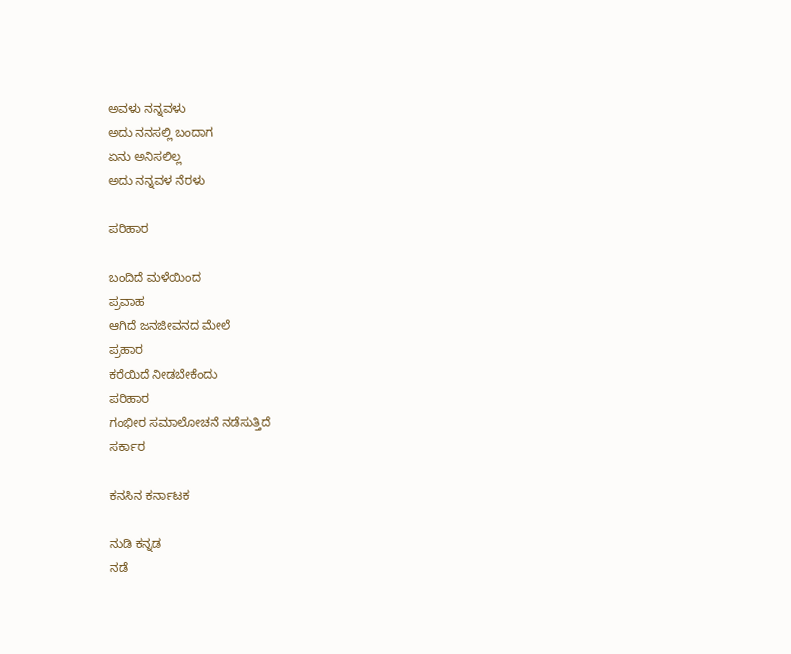ಅವಳು ನನ್ನವಳು
ಅದು ನನಸಲ್ಲಿ ಬಂದಾಗ
ಏನು ಅನಿಸಲಿಲ್ಲ
ಅದು ನನ್ನವಳ ನೆರಳು

ಪರಿಹಾರ

ಬಂದಿದೆ ಮಳೆಯಿಂದ
ಪ್ರವಾಹ
ಆಗಿದೆ ಜನಜೀವನದ ಮೇಲೆ
ಪ್ರಹಾರ
ಕರೆಯಿದೆ ನೀಡಬೇಕೆಂದು
ಪರಿಹಾರ
ಗಂಭೀರ ಸಮಾಲೋಚನೆ ನಡೆಸುತ್ತಿದೆ
ಸರ್ಕಾರ

ಕನಸಿನ ಕರ್ನಾಟಕ

ನುಡಿ ಕನ್ನಡ
ನಡೆ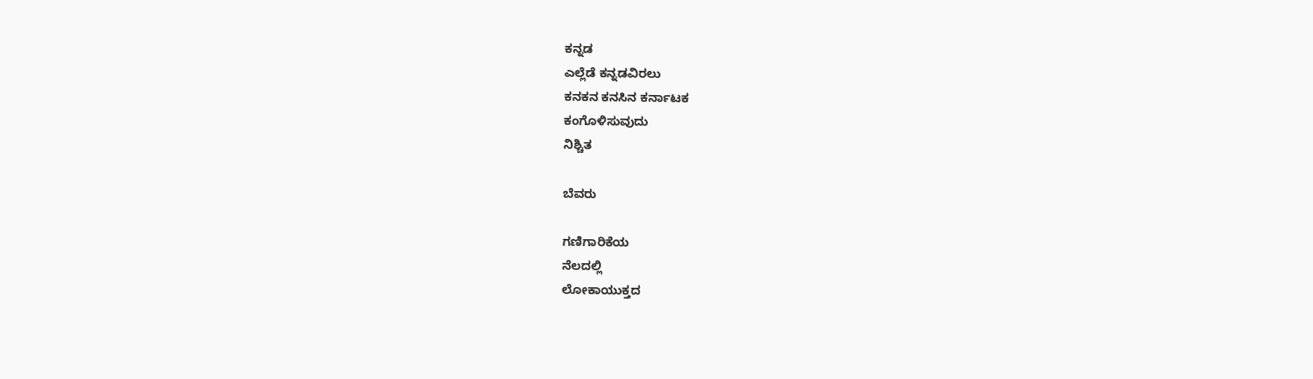ಕನ್ನಡ
ಎಲ್ಲೆಡೆ ಕನ್ನಡವಿರಲು
ಕನಕನ ಕನಸಿನ ಕರ್ನಾಟಕ
ಕಂಗೊಳಿಸುವುದು
ನಿಶ್ಚಿತ

ಬೆವರು

ಗಣಿಗಾರಿಕೆಯ
ನೆಲದಲ್ಲಿ
ಲೋಕಾಯುಕ್ತದ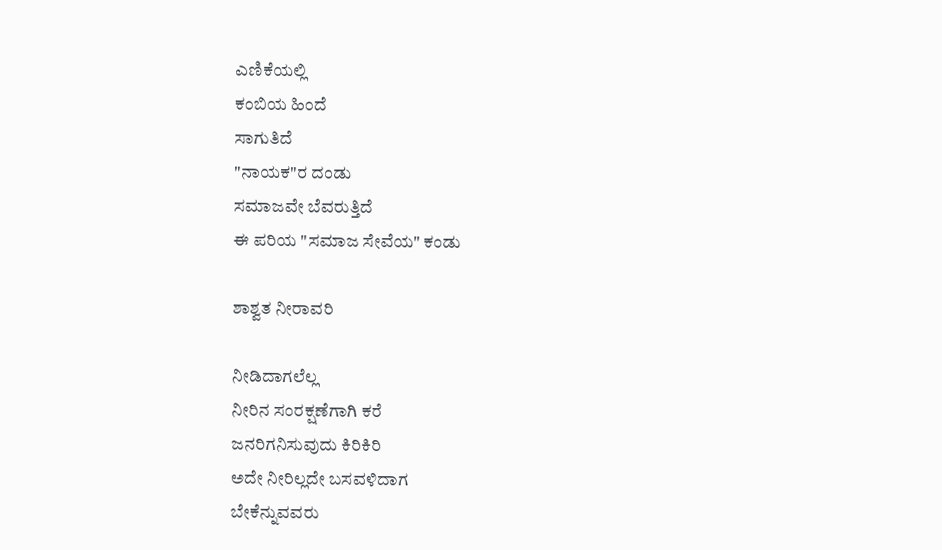ಎಣಿಕೆಯಲ್ಲಿ
ಕಂಬಿಯ ಹಿಂದೆ
ಸಾಗುತಿದೆ
"ನಾಯಕ"ರ ದಂಡು
ಸಮಾಜವೇ ಬೆವರುತ್ತಿದೆ
ಈ ಪರಿಯ "ಸಮಾಜ ಸೇವೆಯ" ಕಂಡು

ಶಾಶ್ವತ ನೀರಾವರಿ

ನೀಡಿದಾಗಲೆಲ್ಲ
ನೀರಿನ ಸಂರಕ್ಷಣೆಗಾಗಿ ಕರೆ
ಜನರಿಗನಿಸುವುದು ಕಿರಿಕಿರಿ
ಅದೇ ನೀರಿಲ್ಲದೇ ಬಸವಳಿದಾಗ
ಬೇಕೆನ್ನುವವರು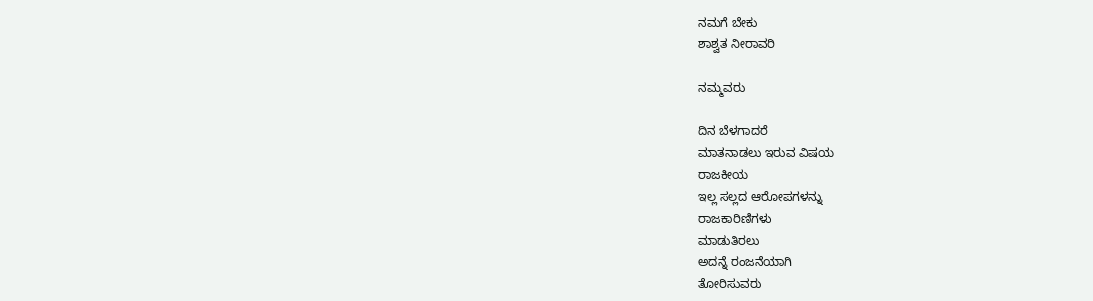ನಮಗೆ ಬೇಕು
ಶಾಶ್ವತ ನೀರಾವರಿ

ನಮ್ಮವರು

ದಿನ ಬೆಳಗಾದರೆ
ಮಾತನಾಡಲು ಇರುವ ವಿಷಯ
ರಾಜಕೀಯ
ಇಲ್ಲ ಸಲ್ಲದ ಆರೋಪಗಳನ್ನು
ರಾಜಕಾರಿಣಿಗಳು
ಮಾಡುತಿರಲು
ಅದನ್ನೆ ರಂಜನೆಯಾಗಿ
ತೋರಿಸುವರು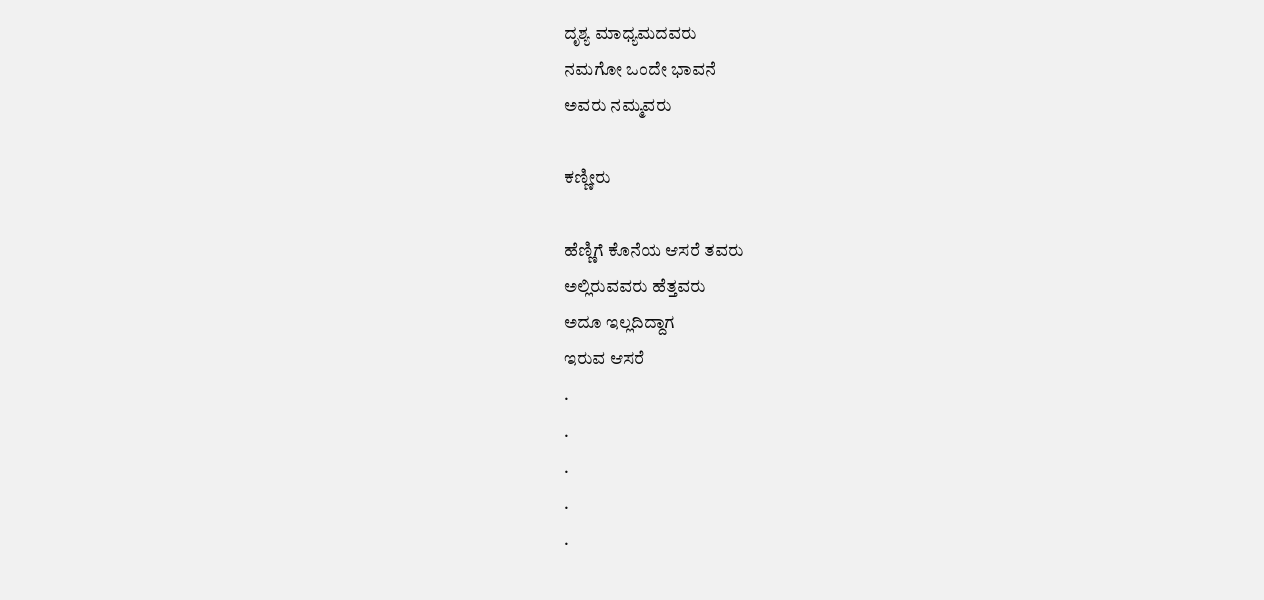ದೃಶ್ಯ ಮಾಧ್ಯಮದವರು
ನಮಗೋ ಒಂದೇ ಭಾವನೆ
ಅವರು ನಮ್ಮವರು

ಕಣ್ಣೀರು

ಹೆಣ್ಣಿಗೆ ಕೊನೆಯ ಆಸರೆ ತವರು
ಅಲ್ಲಿರುವವರು ಹೆತ್ತವರು
ಅದೂ ಇಲ್ಲದಿದ್ದಾಗ
ಇರುವ ಆಸರೆ
.
.
.
.
.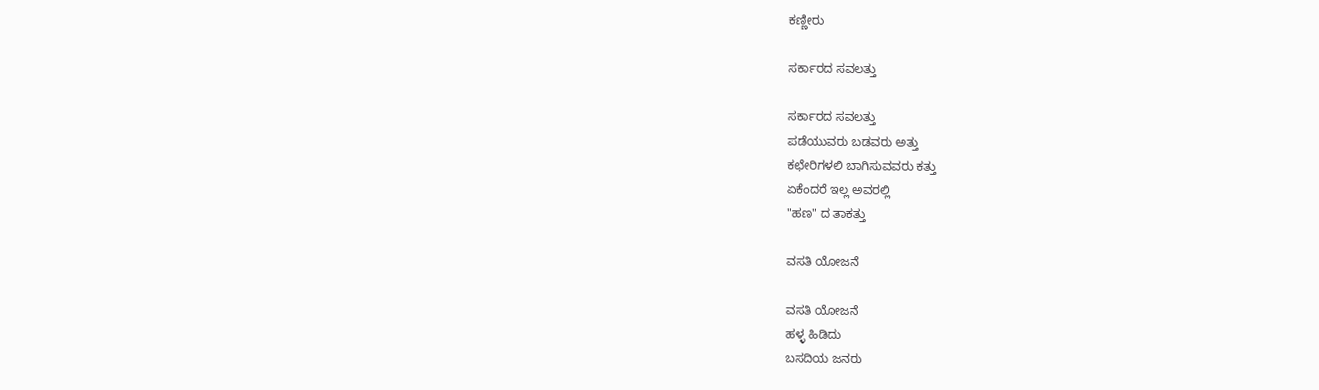ಕಣ್ಣೀರು

ಸರ್ಕಾರದ ಸವಲತ್ತು

ಸರ್ಕಾರದ ಸವಲತ್ತು
ಪಡೆಯುವರು ಬಡವರು ಅತ್ತು
ಕಛೇರಿಗಳಲಿ ಬಾಗಿಸುವವರು ಕತ್ತು
ಏಕೆಂದರೆ ಇಲ್ಲ ಅವರಲ್ಲಿ
"ಹಣ" ದ ತಾಕತ್ತು

ವಸತಿ ಯೋಜನೆ

ವಸತಿ ಯೋಜನೆ
ಹಳ್ಳ ಹಿಡಿದು
ಬಸದಿಯ ಜನರು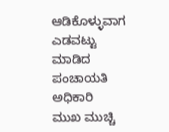ಆಡಿಕೊಳ್ಳುವಾಗ
ಎಡವಟ್ಟು ಮಾಡಿದ
ಪಂಚಾಯತಿ ಅಧಿಕಾರಿ
ಮುಖ ಮುಚ್ಚಿ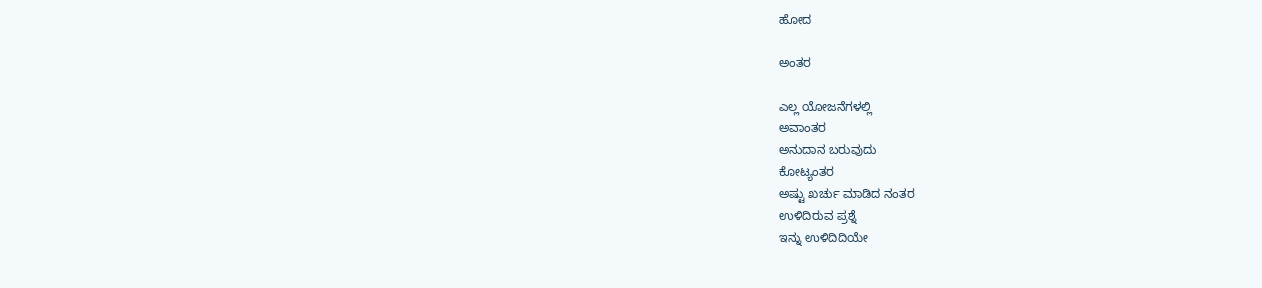ಹೋದ

ಅಂತರ

ಎಲ್ಲ ಯೋಜನೆಗಳಲ್ಲಿ
ಅವಾಂತರ
ಅನುದಾನ ಬರುವುದು
ಕೋಟ್ಯಂತರ
ಅಷ್ಟು ಖರ್ಚು ಮಾಡಿದ ನಂತರ
ಉಳಿದಿರುವ ಪ್ರಶ್ನೆ
ಇನ್ನು ಉಳಿದಿದಿಯೇ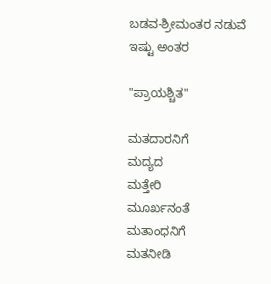ಬಡವ-ಶ್ರೀಮಂತರ ನಡುವೆ
ಇಷ್ಟು ಅಂತರ

"ಪ್ರಾಯಶ್ಚಿತ"

ಮತದಾರನಿಗೆ
ಮದ್ಯದ
ಮತ್ತೇರಿ
ಮೂರ್ಖನಂತೆ
ಮತಾಂಧನಿಗೆ
ಮತನೀಡಿ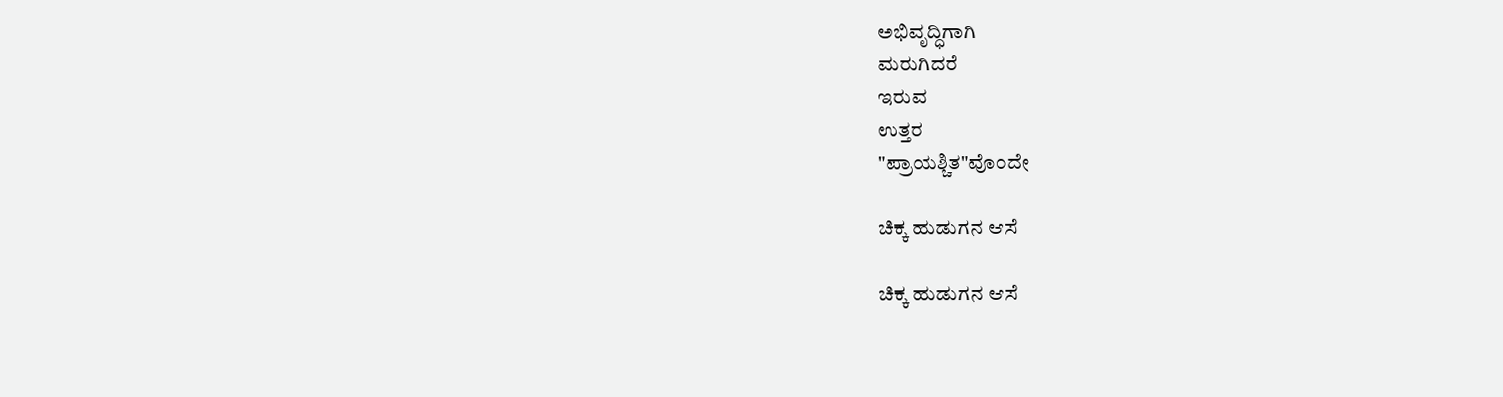ಅಭಿವೃದ್ಧಿಗಾಗಿ
ಮರುಗಿದರೆ
ಇರುವ
ಉತ್ತರ
"ಪ್ರಾಯಶ್ಚಿತ"ವೊಂದೇ

ಚಿಕ್ಕ ಹುಡುಗನ ಆಸೆ

ಚಿಕ್ಕ ಹುಡುಗನ ಆಸೆ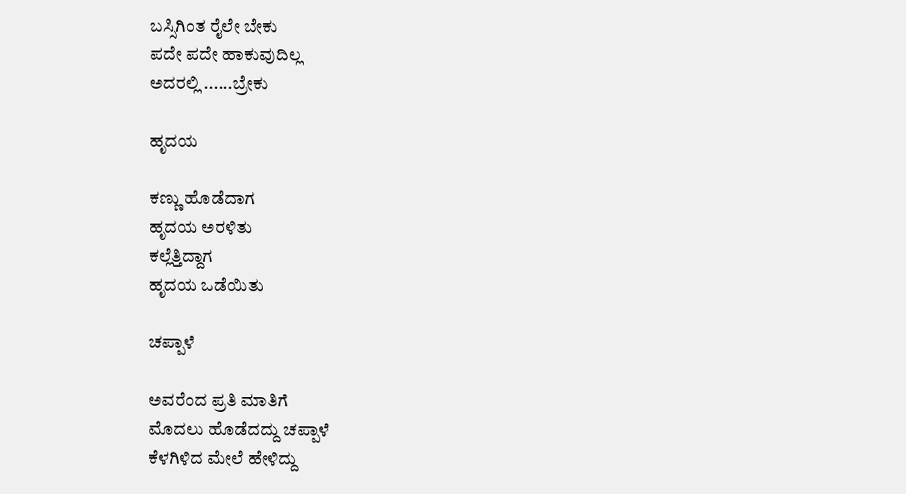ಬಸ್ಸಿಗಿಂತ ರೈಲೇ ಬೇಕು
ಪದೇ ಪದೇ ಹಾಕುವುದಿಲ್ಲ
ಅದರಲ್ಲಿ ......ಬ್ರೇಕು

ಹೃದಯ

ಕಣ್ಣು ಹೊಡೆದಾಗ
ಹೃದಯ ಅರಳಿತು
ಕಲ್ಲೆತ್ತಿದ್ದಾಗ
ಹೃದಯ ಒಡೆಯಿತು

ಚಪ್ಪಾಳೆ

ಅವರೆಂದ ಪ್ರತಿ ಮಾತಿಗೆ
ಮೊದಲು ಹೊಡೆದದ್ದು ಚಪ್ಪಾಳೆ
ಕೆಳಗಿಳಿದ ಮೇಲೆ ಹೇಳಿದ್ದು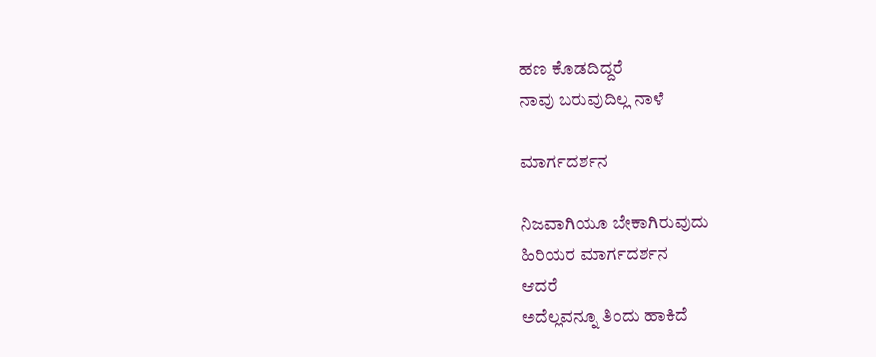ಹಣ ಕೊಡದಿದ್ದರೆ
ನಾವು ಬರುವುದಿಲ್ಲ ನಾಳೆ

ಮಾರ್ಗದರ್ಶನ

ನಿಜವಾಗಿಯೂ ಬೇಕಾಗಿರುವುದು
ಹಿರಿಯರ ಮಾರ್ಗದರ್ಶನ
ಆದರೆ
ಅದೆಲ್ಲವನ್ನೂ ತಿಂದು ಹಾಕಿದೆ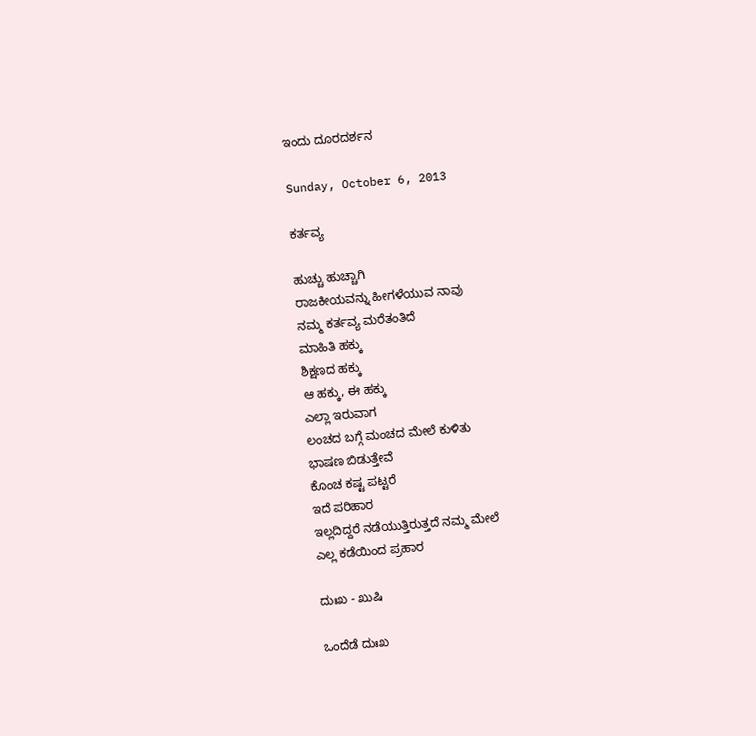ಇಂದು ದೂರದರ್ಶನ

Sunday, October 6, 2013

ಕರ್ತವ್ಯ

ಹುಚ್ಚು ಹುಚ್ಚಾಗಿ
ರಾಜಕೀಯವನ್ನು ಹೀಗಳೆಯುವ ನಾವು
ನಮ್ಮ ಕರ್ತವ್ಯ ಮರೆತಂತಿದೆ
ಮಾಹಿತಿ ಹಕ್ಕು
ಶಿಕ್ಷಣದ ಹಕ್ಕು
ಆ ಹಕ್ಕು, ಈ ಹಕ್ಕು
ಎಲ್ಲಾ ಇರುವಾಗ
ಲಂಚದ ಬಗ್ಗೆ ಮಂಚದ ಮೇಲೆ ಕುಳಿತು
ಭಾಷಣ ಬಿಡುತ್ತೇವೆ
ಕೊಂಚ ಕಷ್ಟ ಪಟ್ಟರೆ
ಇದೆ ಪರಿಹಾರ
ಇಲ್ಲದಿದ್ದರೆ ನಡೆಯುತ್ತಿರುತ್ತದೆ ನಮ್ಮ ಮೇಲೆ
ಎಲ್ಲ ಕಡೆಯಿಂದ ಪ್ರಹಾರ

ದುಃಖ - ಖುಷಿ

ಒಂದೆಡೆ ದುಃಖ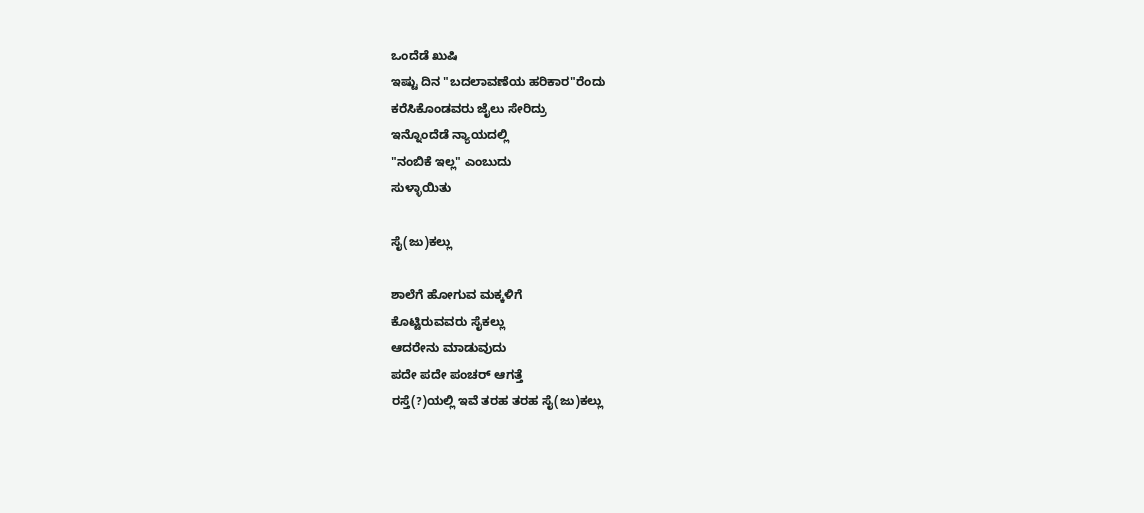ಒಂದೆಡೆ ಖುಷಿ
ಇಷ್ಟು ದಿನ "ಬದಲಾವಣೆಯ ಹರಿಕಾರ"ರೆಂದು
ಕರೆಸಿಕೊಂಡವರು ಜೈಲು ಸೇರಿದ್ರು
ಇನ್ನೊಂದೆಡೆ ನ್ಯಾಯದಲ್ಲಿ
"ನಂಬಿಕೆ ಇಲ್ಲ" ಎಂಬುದು
ಸುಳ್ಳಾಯಿತು

ಸೈ(ಜು)ಕಲ್ಲು

ಶಾಲೆಗೆ ಹೋಗುವ ಮಕ್ಕಳಿಗೆ
ಕೊಟ್ಟಿರುವವರು ಸೈಕಲ್ಲು
ಆದರೇನು ಮಾಡುವುದು
ಪದೇ ಪದೇ ಪಂಚರ್ ಆಗತ್ತೆ
ರಸ್ತೆ(?)ಯಲ್ಲಿ ಇವೆ ತರಹ ತರಹ ಸೈ(ಜು)ಕಲ್ಲು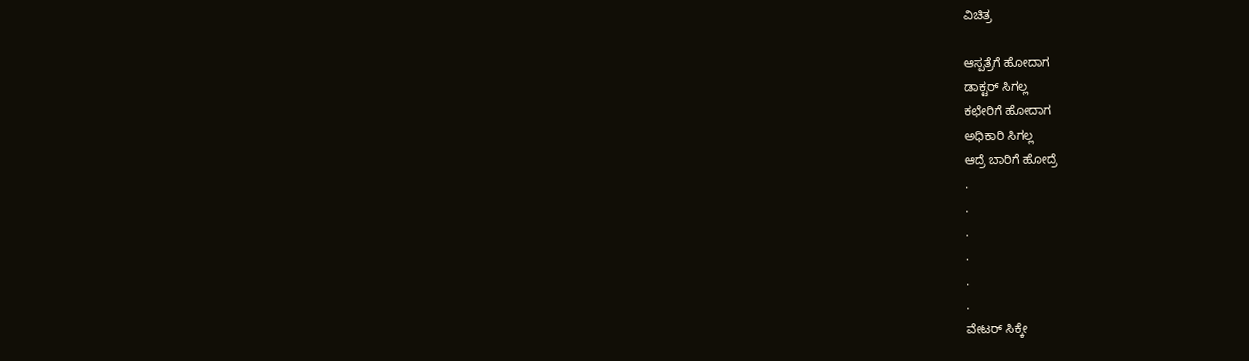ವಿಚಿತ್ರ

ಆಸ್ಪತ್ರೆಗೆ ಹೋದಾಗ
ಡಾಕ್ಟರ್ ಸಿಗಲ್ಲ
ಕಛೇರಿಗೆ ಹೋದಾಗ
ಅಧಿಕಾರಿ ಸಿಗಲ್ಲ
ಆದ್ರೆ ಬಾರಿಗೆ ಹೋದ್ರೆ
.
.
.
.
.
.
ವೇಟರ್ ಸಿಕ್ಕೇ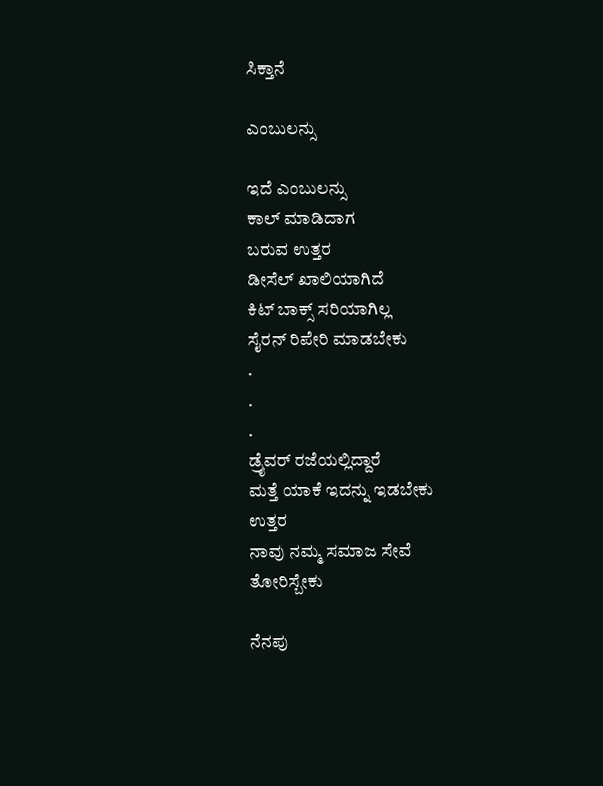ಸಿಕ್ತಾನೆ

ಎಂಬುಲನ್ಸು

ಇದೆ ಎಂಬುಲನ್ಸು
ಕಾಲ್ ಮಾಡಿದಾಗ
ಬರುವ ಉತ್ತರ
ಡೀಸೆಲ್ ಖಾಲಿಯಾಗಿದೆ
ಕಿಟ್ ಬಾಕ್ಸ್ ಸರಿಯಾಗಿಲ್ಲ
ಸೈರನ್ ರಿಪೇರಿ ಮಾಡಬೇಕು
.
.
.
ಡ್ರೈವರ್ ರಜೆಯಲ್ಲಿದ್ದಾರೆ
ಮತ್ತೆ ಯಾಕೆ ಇದನ್ನು ಇಡಬೇಕು
ಉತ್ತರ
ನಾವು ನಮ್ಮ ಸಮಾಜ ಸೇವೆ
ತೋರಿಸ್ಬೇಕು

ನೆನಪು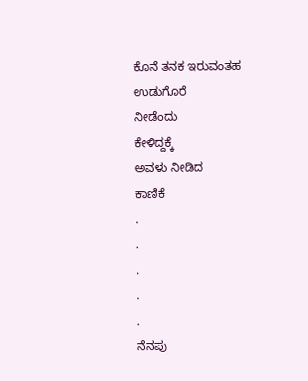ಕೊನೆ ತನಕ ಇರುವಂತಹ
ಉಡುಗೊರೆ
ನೀಡೆಂದು
ಕೇಳಿದ್ದಕ್ಕೆ
ಅವಳು ನೀಡಿದ
ಕಾಣಿಕೆ
.
.
.
.
.
ನೆನಪು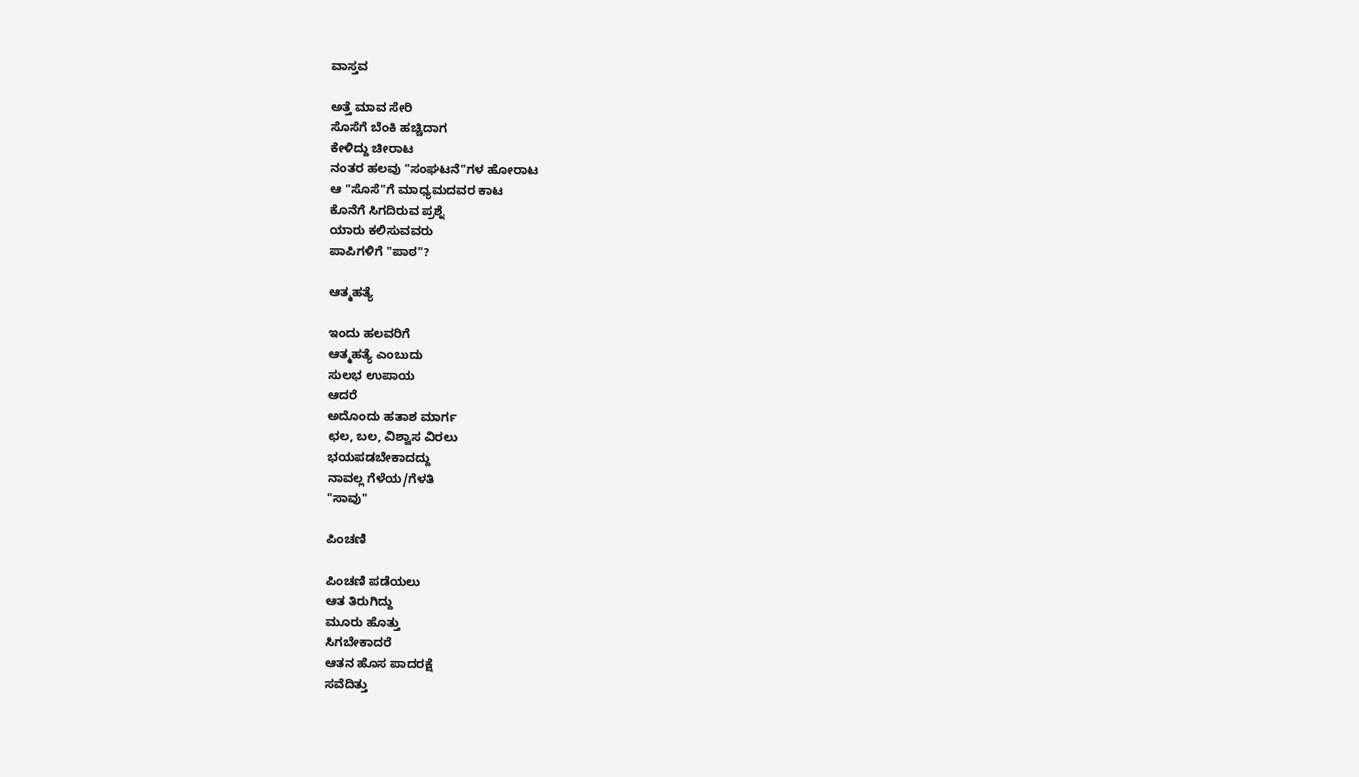ವಾಸ್ತವ

ಅತ್ತೆ ಮಾವ ಸೇರಿ
ಸೊಸೆಗೆ ಬೆಂಕಿ ಹಚ್ಚಿದಾಗ
ಕೇಳಿದ್ದು ಚೀರಾಟ
ನಂತರ ಹಲವು "ಸಂಘಟನೆ"ಗಳ ಹೋರಾಟ
ಆ "ಸೊಸೆ"ಗೆ ಮಾಧ್ಯಮದವರ ಕಾಟ
ಕೊನೆಗೆ ಸಿಗದಿರುವ ಪ್ರಶ್ನೆ
ಯಾರು ಕಲಿಸುವವರು
ಪಾಪಿಗಳಿಗೆ "ಪಾಠ"?

ಆತ್ಮಹತ್ಯೆ

ಇಂದು ಹಲವರಿಗೆ
ಆತ್ಮಹತ್ಯೆ ಎಂಬುದು
ಸುಲಭ ಉಪಾಯ
ಆದರೆ
ಅದೊಂದು ಹತಾಶ ಮಾರ್ಗ
ಛಲ, ಬಲ, ವಿಶ್ವಾಸ ವಿರಲು
ಭಯಪಡಬೇಕಾದದ್ದು
ನಾವಲ್ಲ ಗೆಳೆಯ/ಗೆಳತಿ
"ಸಾವು"

ಪಿಂಚಣಿ

ಪಿಂಚಣಿ ಪಡೆಯಲು
ಆತ ತಿರುಗಿದ್ದು
ಮೂರು ಹೊತ್ತು
ಸಿಗಬೇಕಾದರೆ
ಆತನ ಹೊಸ ಪಾದರಕ್ಷೆ
ಸವೆದಿತ್ತು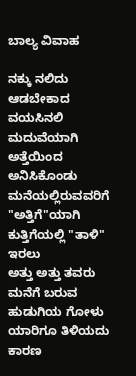ಬಾಲ್ಯ ವಿವಾಹ

ನಕ್ಕು ನಲಿದು ಆಡಬೇಕಾದ
ವಯಸಿನಲಿ
ಮದುವೆಯಾಗಿ
ಅತ್ತೆಯಿಂದ ಅನಿಸಿಕೊಂಡು
ಮನೆಯಲ್ಲಿರುವವರಿಗೆ "ಅತ್ತಿಗೆ"ಯಾಗಿ
ಕುತ್ತಿಗೆಯಲ್ಲಿ "ತಾಳಿ" ಇರಲು
ಅತ್ತು ಅತ್ತು ತವರು ಮನೆಗೆ ಬರುವ
ಹುಡುಗಿಯ ಗೋಳು
ಯಾರಿಗೂ ತಿಳಿಯದು
ಕಾರಣ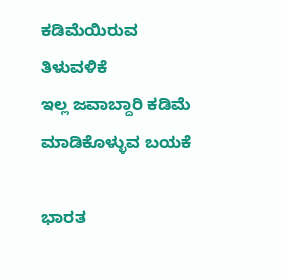ಕಡಿಮೆಯಿರುವ ತಿಳುವಳಿಕೆ
ಇಲ್ಲ ಜವಾಬ್ದಾರಿ ಕಡಿಮೆ
ಮಾಡಿಕೊಳ್ಳುವ ಬಯಕೆ

ಭಾರತ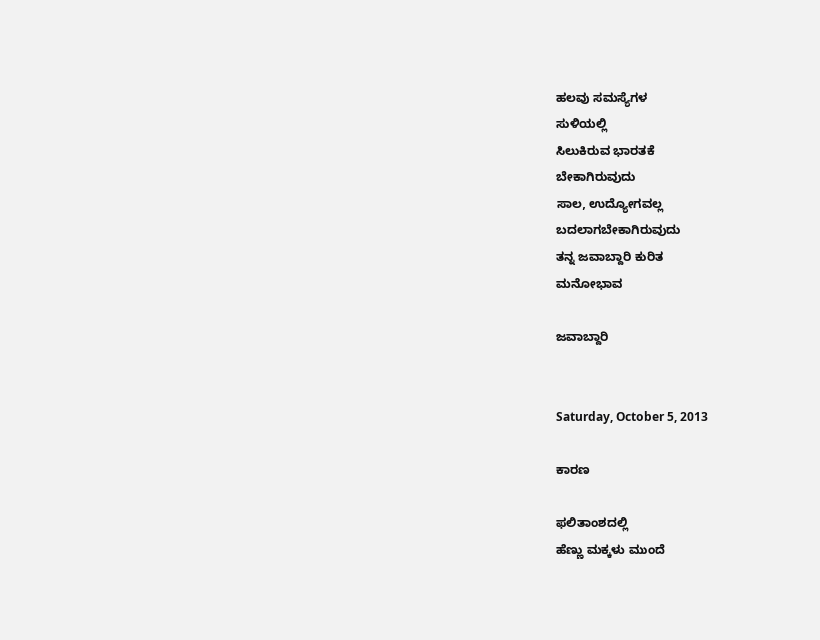ಹಲವು ಸಮಸ್ಯೆಗಳ
ಸುಳಿಯಲ್ಲಿ
ಸಿಲುಕಿರುವ ಭಾರತಕೆ
ಬೇಕಾಗಿರುವುದು
ಸಾಲ, ಉದ್ಯೋಗವಲ್ಲ
ಬದಲಾಗಬೇಕಾಗಿರುವುದು
ತನ್ನ ಜವಾಬ್ದಾರಿ ಕುರಿತ
ಮನೋಭಾವ

ಜವಾಬ್ದಾರಿ


Saturday, October 5, 2013

ಕಾರಣ

ಫಲಿತಾಂಶದಲ್ಲಿ
ಹೆಣ್ಣು ಮಕ್ಕಳು ಮುಂದೆ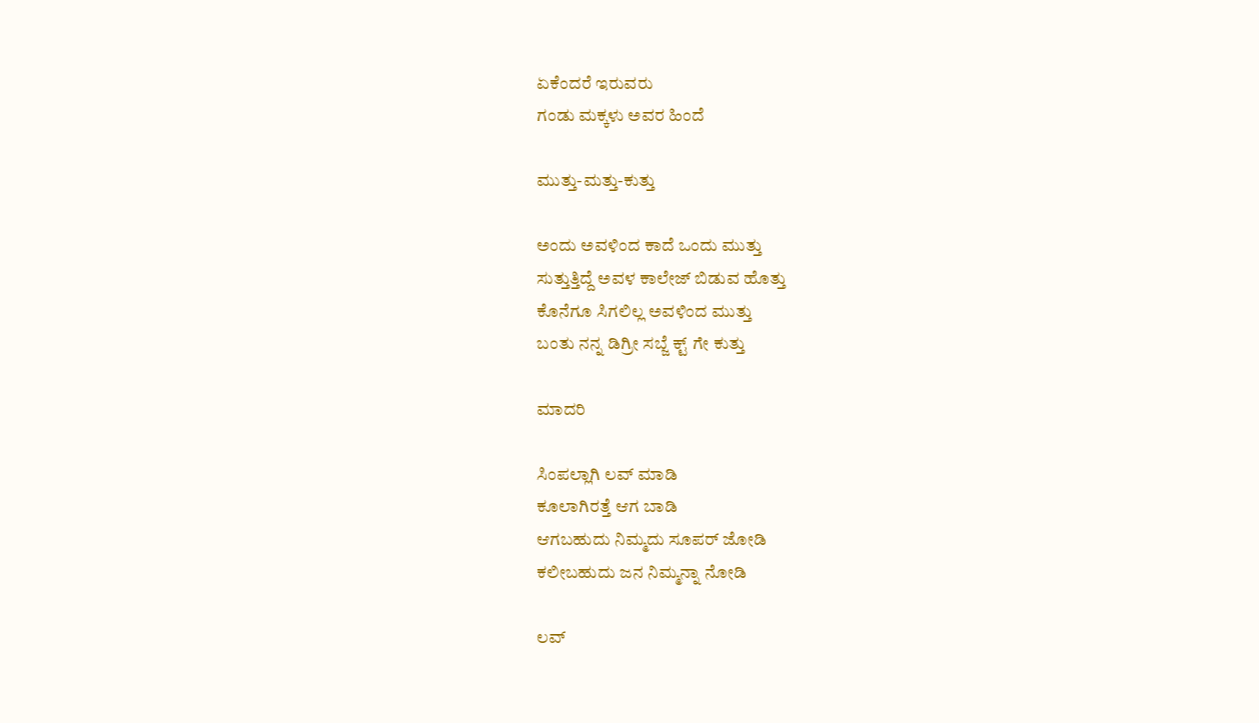ಏಕೆಂದರೆ ಇರುವರು
ಗಂಡು ಮಕ್ಕಳು ಅವರ ಹಿಂದೆ

ಮುತ್ತು-ಮತ್ತು-ಕುತ್ತು

ಅಂದು ಅವಳಿಂದ ಕಾದೆ ಒಂದು ಮುತ್ತು
ಸುತ್ತುತ್ತಿದ್ದೆ ಅವಳ ಕಾಲೇಜ್ ಬಿಡುವ ಹೊತ್ತು
ಕೊನೆಗೂ ಸಿಗಲಿಲ್ಲ ಅವಳಿಂದ ಮುತ್ತು
ಬಂತು ನನ್ನ ಡಿಗ್ರೀ ಸಬ್ಜೆ ಕ್ಟ್ ಗೇ ಕುತ್ತು

ಮಾದರಿ

ಸಿಂಪಲ್ಲಾಗಿ ಲವ್ ಮಾಡಿ
ಕೂಲಾಗಿರತ್ತೆ ಆಗ ಬಾಡಿ
ಆಗಬಹುದು ನಿಮ್ಮದು ಸೂಪರ್ ಜೋಡಿ
ಕಲೀಬಹುದು ಜನ ನಿಮ್ಮನ್ನಾ ನೋಡಿ

ಲವ್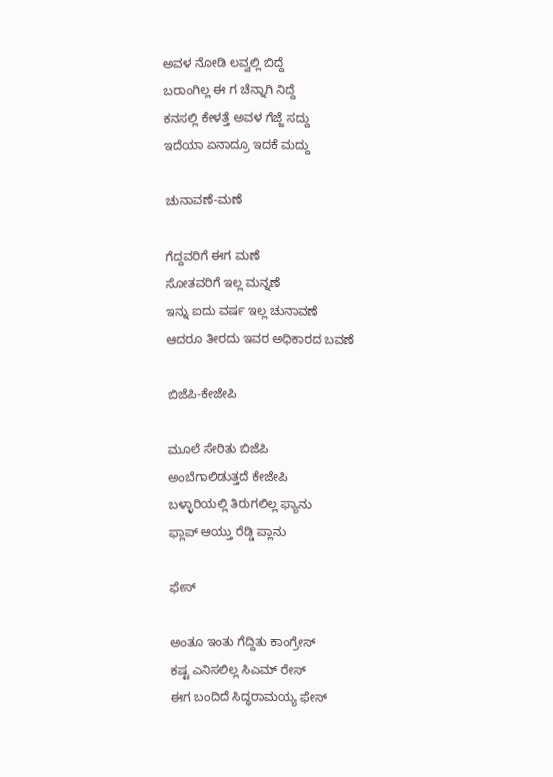ಅವಳ ನೋಡಿ ಲವ್ವಲ್ಲಿ ಬಿದ್ದೆ
ಬರಾಂಗಿಲ್ಲ ಈ ಗ ಚೆನ್ನಾಗಿ ನಿದ್ದೆ
ಕನಸಲ್ಲಿ ಕೇಳತ್ತೆ ಅವಳ ಗೆಜ್ಜೆ ಸದ್ದು
ಇದೆಯಾ ಏನಾದ್ರೂ ಇದಕೆ ಮದ್ದು

ಚುನಾವಣೆ-ಮಣೆ

ಗೆದ್ದವರಿಗೆ ಈಗ ಮಣೆ
ಸೋತವರಿಗೆ ಇಲ್ಲ ಮನ್ನಣೆ
ಇನ್ನು ಐದು ವರ್ಷ ಇಲ್ಲ ಚುನಾವಣೆ
ಆದರೂ ತೀರದು ಇವರ ಅಧಿಕಾರದ ಬವಣೆ

ಬಿಜೆಪಿ-ಕೇಜೇಪಿ

ಮೂಲೆ ಸೇರಿತು ಬಿಜೆಪಿ
ಅಂಬೆಗಾಲಿಡುತ್ತದೆ ಕೇಜೇಪಿ
ಬಳ್ಳಾರಿಯಲ್ಲಿ ತಿರುಗಲಿಲ್ಲ ಫ್ಯಾನು
ಫ್ಲಾಪ್ ಆಯ್ತು ರೆಡ್ಡಿ ಪ್ಲಾನು

ಫೇಸ್

ಅಂತೂ ಇಂತು ಗೆದ್ದಿತು ಕಾಂಗ್ರೇಸ್
ಕಷ್ಟ ಎನಿಸಲಿಲ್ಲ ಸಿಎಮ್ ರೇಸ್
ಈಗ ಬಂದಿದೆ ಸಿದ್ಧರಾಮಯ್ಯ ಫೇಸ್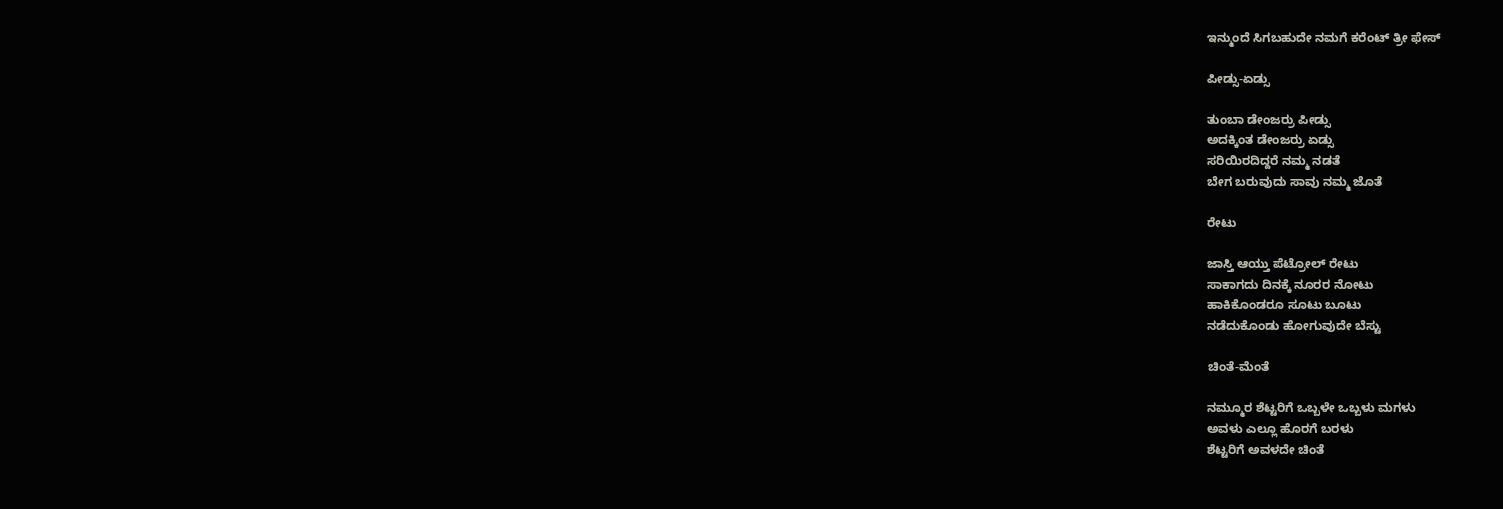ಇನ್ಮುಂದೆ ಸಿಗಬಹುದೇ ನಮಗೆ ಕರೆಂಟ್ ತ್ರೀ ಫೇಸ್

ಪೀಡ್ಸು-ಏಡ್ಸು

ತುಂಬಾ ಡೇಂಜರ್ರು ಪೀಡ್ಸು
ಅದಕ್ಕಿಂತ ಡೇಂಜರ್ರು ಏಡ್ಸು
ಸರಿಯಿರದಿದ್ದರೆ ನಮ್ಮ ನಡತೆ
ಬೇಗ ಬರುವುದು ಸಾವು ನಮ್ಮ ಜೊತೆ

ರೇಟು

ಜಾಸ್ತಿ ಆಯ್ತು ಪೆಟ್ರೋಲ್ ರೇಟು
ಸಾಕಾಗದು ದಿನಕ್ಕೆ ನೂರರ ನೋಟು
ಹಾಕಿಕೊಂಡರೂ ಸೂಟು ಬೂಟು
ನಡೆದುಕೊಂಡು ಹೋಗುವುದೇ ಬೆಸ್ಟು

ಚಿಂತೆ-ಮೆಂತೆ

ನಮ್ಮೂರ ಶೆಟ್ಟರಿಗೆ ಒಬ್ಬಳೇ ಒಬ್ಬಳು ಮಗಳು
ಅವಳು ಎಲ್ಲೂ ಹೊರಗೆ ಬರಳು
ಶೆಟ್ಟರಿಗೆ ಅವಳದೇ ಚಿಂತೆ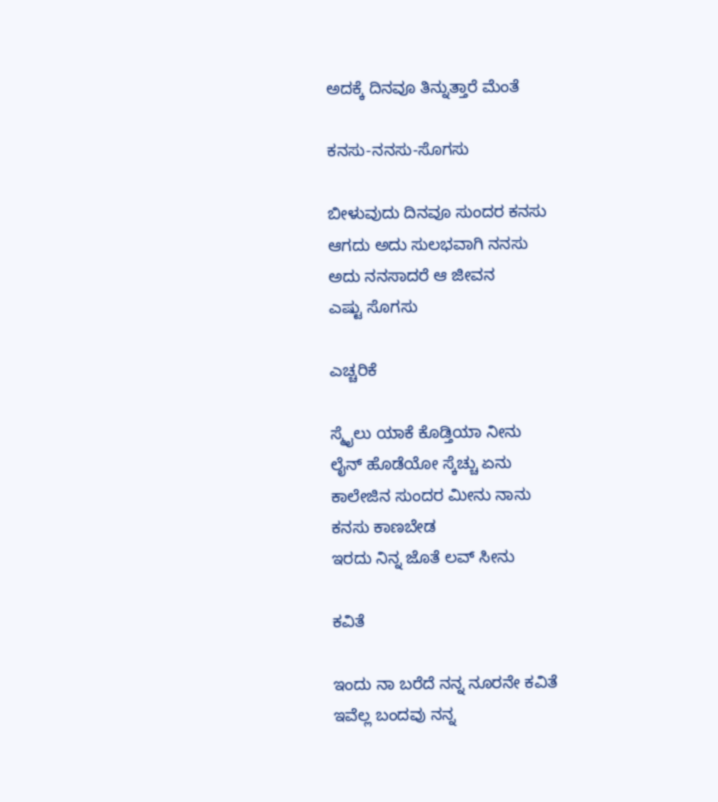ಅದಕ್ಕೆ ದಿನವೂ ತಿನ್ನುತ್ತಾರೆ ಮೆಂತೆ

ಕನಸು-ನನಸು-ಸೊಗಸು

ಬೀಳುವುದು ದಿನವೂ ಸುಂದರ ಕನಸು
ಆಗದು ಅದು ಸುಲಭವಾಗಿ ನನಸು
ಅದು ನನಸಾದರೆ ಆ ಜೀವನ
ಎಷ್ಟು ಸೊಗಸು

ಎಚ್ಚರಿಕೆ

ಸ್ಮೈಲು ಯಾಕೆ ಕೊಡ್ತಿಯಾ ನೀನು
ಲೈನ್ ಹೊಡೆಯೋ ಸ್ಕೆಚ್ಚು ಏನು
ಕಾಲೇಜಿನ ಸುಂದರ ಮೀನು ನಾನು
ಕನಸು ಕಾಣಬೇಡ
ಇರದು ನಿನ್ನ ಜೊತೆ ಲವ್ ಸೀನು

ಕವಿತೆ

ಇಂದು ನಾ ಬರೆದೆ ನನ್ನ ನೂರನೇ ಕವಿತೆ
ಇವೆಲ್ಲ ಬಂದವು ನನ್ನ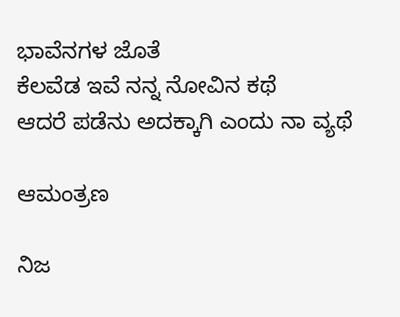ಭಾವೆನಗಳ ಜೊತೆ
ಕೆಲವೆಡ ಇವೆ ನನ್ನ ನೋವಿನ ಕಥೆ
ಆದರೆ ಪಡೆನು ಅದಕ್ಕಾಗಿ ಎಂದು ನಾ ವ್ಯಥೆ

ಆಮಂತ್ರಣ

ನಿಜ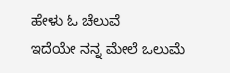ಹೇಳು ಓ ಚೆಲುವೆ
ಇದೆಯೇ ನನ್ನ ಮೇಲೆ ಒಲುಮೆ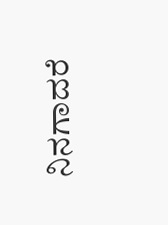ನಿನಗಾದರೆ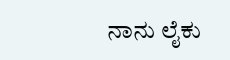ನಾನು ಲೈಕು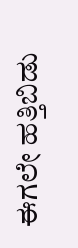ಈಗಲೇ ಹತ್ತಿಬಿಡು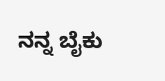ನನ್ನ ಬೈಕು